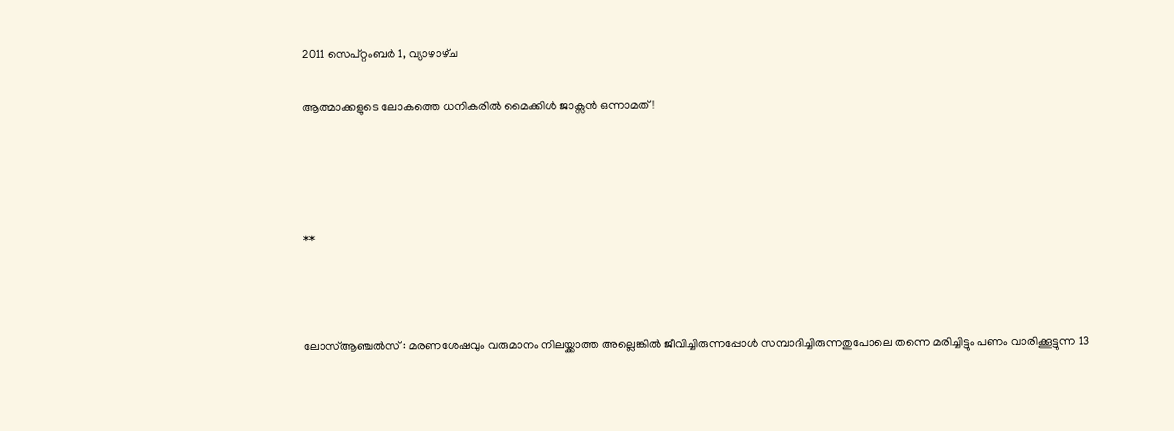2011 സെപ്റ്റംബർ 1, വ്യാഴാഴ്‌ച

ആത്മാക്കളുടെ ലോകത്തെ ധനികരില്‍ മൈക്കിള്‍ ജാക്സന്‍ ഒന്നാമത് !




**



ലോസ്ആഞ്ചല്‍സ് : മരണശേഷവും വരുമാനം നിലയ്ക്കാത്ത അല്ലെങ്കില്‍ ജീവിച്ചിരുന്നപ്പോള്‍ സമ്പാദിച്ചിരുന്നതുപോലെ തന്നെ മരിച്ചിട്ടും പണം വാരിക്കൂട്ടുന്ന 13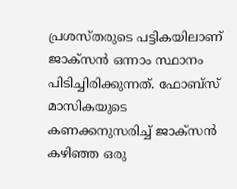പ്രശസ്തരുടെ പട്ടികയിലാണ് ജാക്സന്‍ ഒന്നാം സ്ഥാനം പിടിച്ചിരിക്കുന്നത്. ഫോബ്സ് മാസികയുടെ കണക്കനുസരിച്ച് ജാക്സന്‍ കഴിഞ്ഞ ഒരു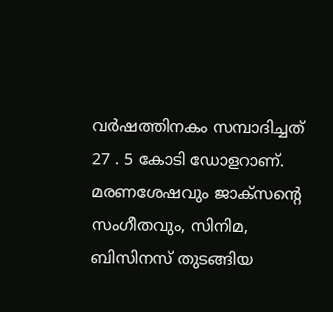വര്‍ഷത്തിനകം സമ്പാദിച്ചത് 27 . 5 കോടി ഡോളറാണ്. മരണശേഷവും ജാക്സന്റെ സംഗീതവും, സിനിമ, ബിസിനസ് തുടങ്ങിയ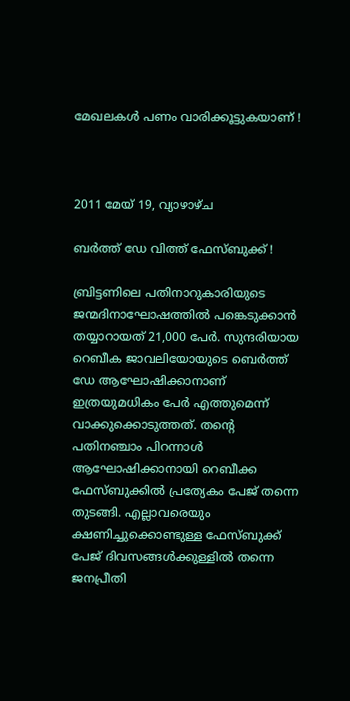മേഖലകള്‍ പണം വാരിക്കൂട്ടുകയാണ് !



2011 മേയ് 19, വ്യാഴാഴ്‌ച

ബര്‍ത്ത് ഡേ വിത്ത് ഫേസ്ബുക്ക് !

ബ്രിട്ടണിലെ പതിനാറുകാരിയുടെ ജന്മദിനാഘോഷത്തില്‍ പങ്കെടുക്കാന്‍ തയ്യാറായത് 21,000 പേര്‍. സുന്ദരിയായ റെബീക ജാവലിയോയുടെ ബെര്‍ത്ത് ഡേ ആഘോഷിക്കാനാണ് ഇത്രയുമധികം പേര്‍ എത്തുമെന്ന് വാക്കുക്കൊടുത്തത്. തന്റെ പതിനഞ്ചാം പിറന്നാള്‍ ആഘോഷിക്കാനായി റെബീക്ക ഫേസ്ബുക്കില്‍ പ്രത്യേകം പേജ് തന്നെ തുടങ്ങി. എല്ലാവരെയും ക്ഷണിച്ചുക്കൊണ്ടുള്ള ഫേസ്ബുക്ക് പേജ് ദിവസങ്ങള്‍ക്കുള്ളില്‍ തന്നെ ജനപ്രീതി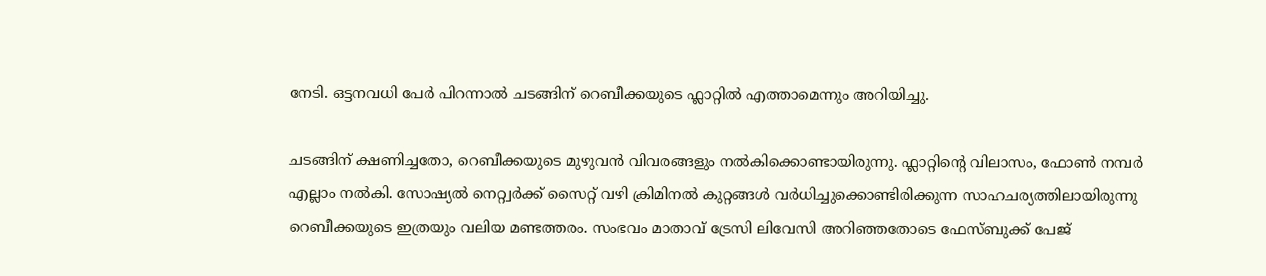നേടി. ഒട്ടനവധി പേര്‍ പിറന്നാല്‍ ചടങ്ങിന് റെബീക്കയുടെ ഫ്ലാറ്റില്‍ എത്താമെന്നും അറിയിച്ചു.

ചടങ്ങിന് ക്ഷണിച്ചതോ, റെബീക്കയുടെ മുഴുവന്‍ വിവരങ്ങളും നല്‍കിക്കൊണ്ടായിരുന്നു. ഫ്ലാറ്റിന്റെ വിലാസം, ഫോണ്‍ നമ്പര്‍ എല്ലാം നല്‍കി. സോഷ്യല്‍ നെറ്റ്വര്‍ക്ക് സൈറ്റ് വഴി ക്രിമിനല്‍ കുറ്റങ്ങള്‍ വര്‍ധിച്ചുക്കൊണ്ടിരിക്കുന്ന സാഹചര്യത്തിലായിരുന്നു റെബീക്കയുടെ ഇത്രയും വലിയ മണ്ടത്തരം. സംഭവം മാതാവ് ട്രേസി ലിവേസി അറിഞ്ഞതോടെ ഫേസ്ബുക്ക് പേജ്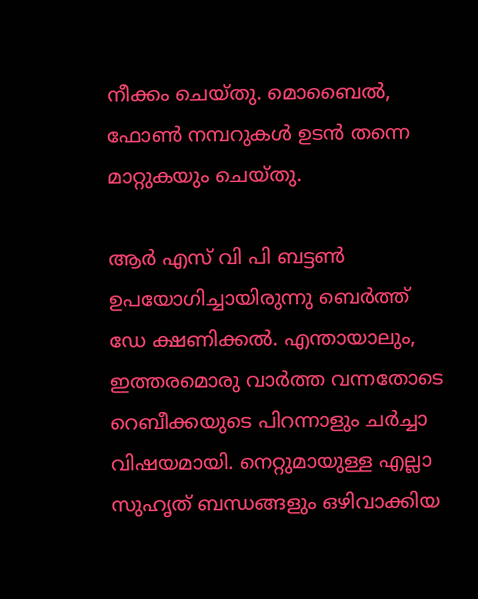നീക്കം ചെയ്തു. മൊബൈല്‍, ഫോണ്‍ നമ്പറുകള്‍ ഉടന്‍ തന്നെ മാറ്റുകയും ചെയ്തു.

ആര്‍ എസ് വി പി ബട്ടണ്‍ ഉപയോഗിച്ചായിരുന്നു ബെര്‍ത്ത് ഡേ ക്ഷണിക്കല്‍. എന്തായാലും, ഇത്തരമൊരു വാര്‍ത്ത വന്നതോടെ റെബീക്കയുടെ പിറന്നാളും ചര്‍ച്ചാ വിഷയമായി. നെറ്റുമായുള്ള എല്ലാ സുഹൃത് ബന്ധങ്ങളും ഒഴിവാക്കിയ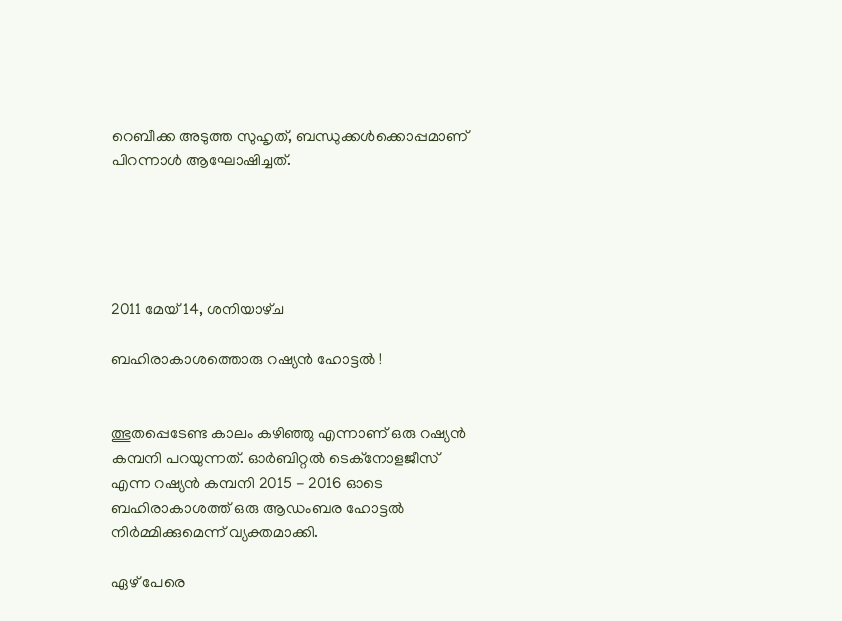റെബീക്ക അടുത്ത സുഹൃത്, ബന്ധുക്കള്‍ക്കൊപ്പമാണ് പിറന്നാള്‍ ആഘോഷിച്ചത്.





2011 മേയ് 14, ശനിയാഴ്‌ച

ബഹിരാകാശത്തൊരു റഷ്യന്‍ ഹോട്ടല്‍ !


ത്ഭുതപ്പെടേണ്ട കാലം കഴിഞ്ഞു എന്നാണ് ഒരു റഷ്യന്‍ കമ്പനി പറയുന്നത്. ഓര്‍ബിറ്റല്‍ ടെക്നോളജീസ് എന്ന റഷ്യന്‍ കമ്പനി 2015 - 2016 ഓടെ ബഹിരാകാശത്ത് ഒരു ആഡംബര ഹോട്ടല്‍ നിര്‍മ്മിക്കുമെന്ന് വ്യക്തമാക്കി.

ഏഴ് പേരെ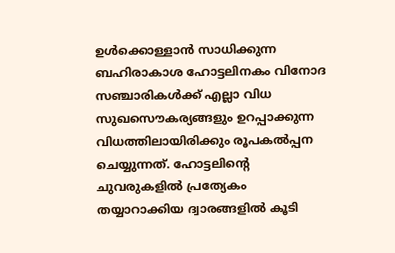ഉള്‍ക്കൊള്ളാന്‍ സാധിക്കുന്ന ബഹിരാകാശ ഹോട്ടലിനകം വിനോദ സഞ്ചാരികള്‍ക്ക് എല്ലാ വിധ സുഖസൌകര്യങ്ങളും ഉറപ്പാക്കുന്ന വിധത്തിലായിരിക്കും രൂപകല്‍പ്പന ചെയ്യുന്നത്. ഹോട്ടലിന്റെ ചുവരുകളില്‍ പ്രത്യേകം തയ്യാറാക്കിയ ദ്വാരങ്ങളില്‍ കൂടി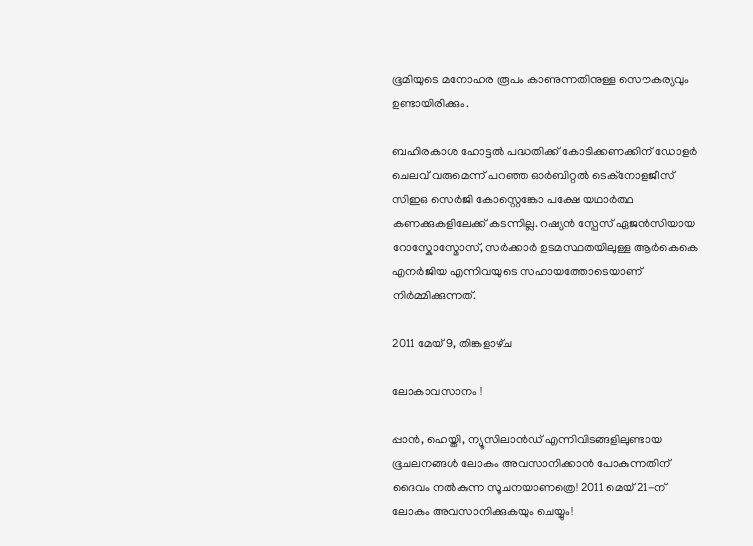ഭൂമിയുടെ മനോഹര രൂപം കാണുന്നതിനുള്ള സൌകര്യവും ഉണ്ടായിരിക്കും.

ബഹിരകാശ ഹോട്ടല്‍ പദ്ധതിക്ക് കോടിക്കണക്കിന് ഡോളര്‍ ചെലവ് വരുമെന്ന് പറഞ്ഞ ഓര്‍ബിറ്റല്‍ ടെക്നോളജീസ് സി‌ഇ‌ഒ സെര്‍ജി കോസ്റ്റെങ്കോ പക്ഷേ യഥാര്‍ത്ഥ കണക്കുകളിലേക്ക് കടന്നില്ല. റഷ്യന്‍ സ്പേസ് ഏജന്‍സിയായ റോസ്കോസ്മോസ്, സര്‍ക്കാര്‍ ഉടമസ്ഥതയിലുള്ള ആര്‍കെകെ എനര്‍ജിയ എന്നിവയുടെ സഹായത്തോടെയാണ് നിര്‍മ്മിക്കുന്നത്.

2011 മേയ് 9, തിങ്കളാഴ്‌ച

ലോകാവസാനം !

പ്പാന്‍, ഹെയ്തി, ന്യൂസിലാന്‍ഡ് എന്നിവിടങ്ങളിലുണ്ടായ ഭൂചലനങ്ങള്‍ ലോകം അവസാനിക്കാന്‍ പോകുന്നതിന് ദൈവം നല്‍കുന്ന സൂചനയാണത്രെ! 2011 മെയ് 21-ന് ലോകം അവസാനിക്കുകയും ചെയ്യും!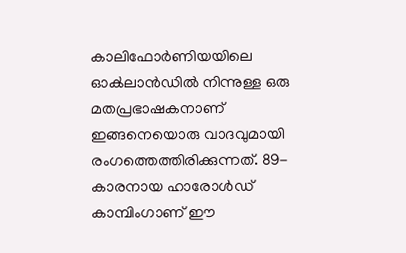കാലിഫോര്‍ണിയയിലെ ഓക്‍ലാന്‍ഡില്‍ നിന്നുള്ള ഒരു മതപ്രഭാഷകനാണ് ഇങ്ങനെയൊരു വാദവുമായി രംഗത്തെത്തിരിക്കുന്നത്. 89-കാരനായ ഹാരോള്‍ഡ് കാമ്പിംഗാണ് ഈ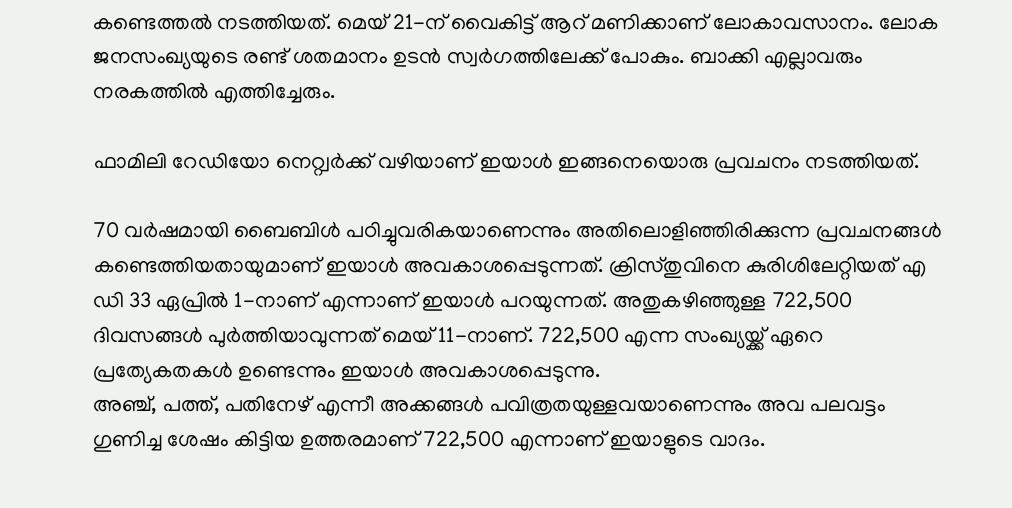കണ്ടെത്തല്‍ നടത്തിയത്. മെയ് 21-ന് വൈകിട്ട് ആറ് മണിക്കാണ് ലോകാവസാനം. ലോക ജനസംഖ്യയുടെ രണ്ട് ശതമാനം ഉടന്‍ സ്വര്‍ഗത്തിലേക്ക് പോകും. ബാക്കി എല്ലാവരും നരകത്തില്‍ എത്തിച്ചേരും.

ഫാമിലി റേഡിയോ നെറ്റ്വര്‍ക്ക് വഴിയാണ് ഇയാള്‍ ഇങ്ങനെയൊരു പ്രവചനം നടത്തിയത്.

70 വര്‍ഷമായി ബൈബിള്‍ പഠിച്ചുവരികയാണെന്നും അതിലൊളിഞ്ഞിരിക്കുന്ന പ്രവചനങ്ങള്‍ കണ്ടെത്തിയതായുമാണ് ഇയാള്‍ അവകാശപ്പെടുന്നത്. ക്രിസ്തുവിനെ കുരിശിലേറ്റിയത് എ ഡി 33 ഏപ്രില്‍ 1-നാണ് എന്നാണ് ഇയാള്‍ പറയുന്നത്. അതുകഴിഞ്ഞുള്ള 722,500 ദിവസങ്ങള്‍ പുര്‍ത്തിയാവുന്നത് മെയ് 11-നാണ്. 722,500 എന്ന സംഖ്യയ്ക്ക് ഏറെ പ്രത്യേകതകള്‍ ഉണ്ടെന്നും ഇയാള്‍ അവകാശപ്പെടുന്നു.
അഞ്ച്, പത്ത്, പതിനേഴ് എന്നീ അക്കങ്ങള്‍ പവിത്രതയുള്ളവയാണെന്നും അവ പലവട്ടം ഗുണിച്ച ശേഷം കിട്ടിയ ഉത്തരമാണ് 722,500 എന്നാണ് ഇയാളുടെ വാദം.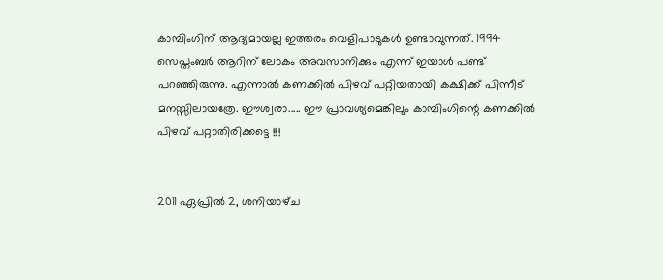കാമ്പിംഗിന് ആദ്യമായല്ല ഇത്തരം വെളിപാടുകള്‍ ഉണ്ടാവുന്നത്. 1994 സെപ്തംബര്‍ ആറിന് ലോകം അവസാനിക്കും എന്ന് ഇയാള്‍ പണ്ട് പറഞ്ഞിരുന്നു. എന്നാല്‍ കണക്കില്‍ പിഴവ് പറ്റിയതായി കക്ഷിക്ക് പിന്നീട് മനസ്സിലായത്രേ. ഈശ്വരാ..... ഈ പ്രാവശ്യമെങ്കിലും കാമ്പിംഗിന്റെ കണക്കില്‍ പിഴവ് പറ്റാതിരിക്കട്ടെ !!!


2011 ഏപ്രിൽ 2, ശനിയാഴ്‌ച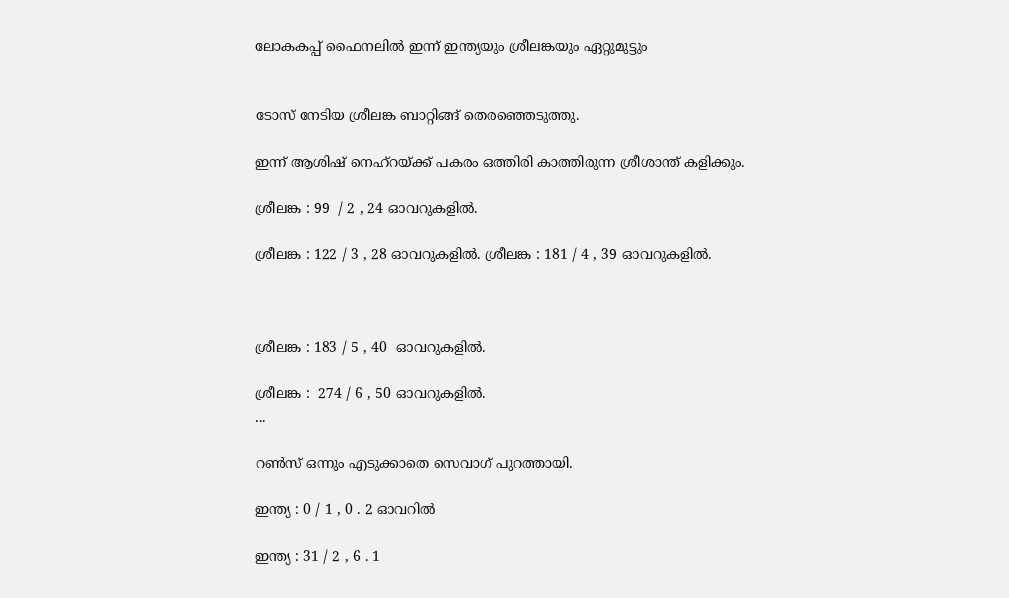ലോകകപ്പ് ഫൈനലില്‍ ഇന്ന് ഇന്ത്യയും ശ്രീലങ്കയും ഏറ്റുമുട്ടും


ടോസ് നേടിയ ശ്രീലങ്ക ബാറ്റിങ്ങ് തെരഞ്ഞെടുത്തു.

ഇന്ന്‍ ആശിഷ് നെഹ്‌റയ്ക്ക് പകരം ഒത്തിരി കാത്തിരുന്ന ശ്രീശാന്ത് കളിക്കും.

ശ്രീലങ്ക : 99  / 2 , 24 ഓവറുകളില്‍.

ശ്രീലങ്ക : 122 / 3 , 28 ഓവറുകളില്‍. ശ്രീലങ്ക : 181 / 4 , 39 ഓവറുകളില്‍.



ശ്രീലങ്ക : 183 / 5 , 40  ഓവറുകളില്‍.

ശ്രീലങ്ക :  274 / 6 , 50 ഓവറുകളില്‍.
...

റണ്‍സ് ഒന്നും എടുക്കാതെ സെവാഗ് പുറത്തായി.

ഇന്ത്യ : 0 / 1 , 0 . 2 ഓവറില്‍

ഇന്ത്യ : 31 / 2 , 6 . 1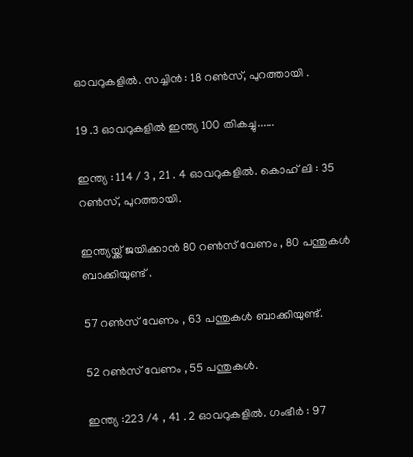ഓവറുകളില്‍. സച്ചിന്‍ : 18 റണ്‍സ്, പുറത്തായി .

19 .3 ഓവറുകളില്‍ ഇന്ത്യ 100 തികച്ചു......

ഇന്ത്യ : 114 / 3 , 21 . 4 ഓവറുകളില്‍. കൊഹ് ലി : 35 റണ്‍സ്, പുറത്തായി.

ഇന്ത്യയ്ക്ക് ജയിക്കാന്‍ 80 റണ്‍സ് വേണം , 80 പന്തുകള്‍ ബാക്കിയുണ്ട് .

57 റണ്‍സ് വേണം , 63 പന്തുകള്‍ ബാക്കിയുണ്ട്.

52 റണ്‍സ് വേണം , 55 പന്തുകള്‍.

ഇന്ത്യ :223 /4 , 41 . 2 ഓവറുകളില്‍. ഗംഭീര്‍ : 97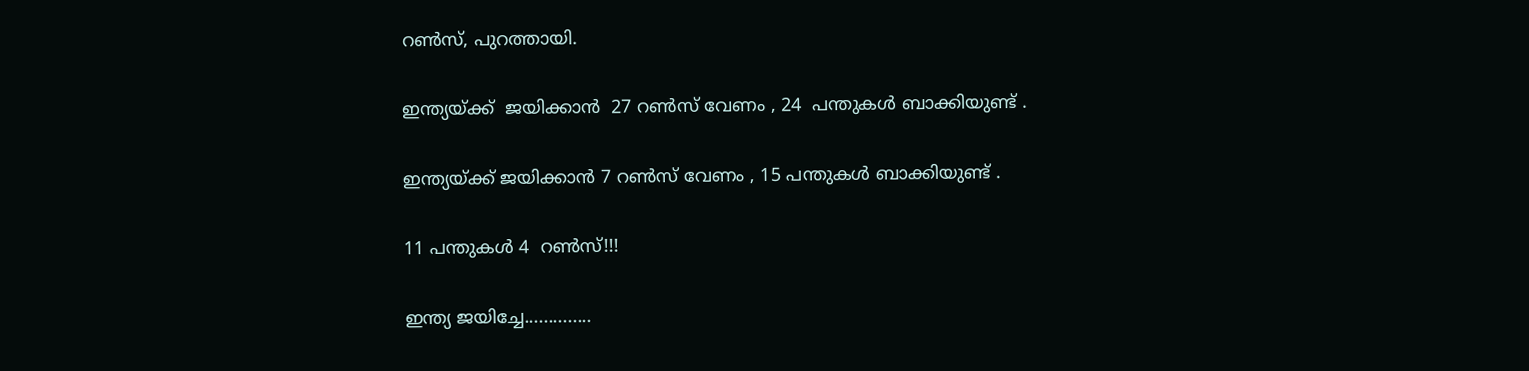റണ്‍സ്, പുറത്തായി.

ഇന്ത്യയ്ക്ക്  ജയിക്കാന്‍  27 റണ്‍സ് വേണം , 24  പന്തുകള്‍ ബാക്കിയുണ്ട് .

ഇന്ത്യയ്ക്ക് ജയിക്കാന്‍ 7 റണ്‍സ് വേണം , 15 പന്തുകള്‍ ബാക്കിയുണ്ട് .

11 പന്തുകള്‍ 4  റണ്‍സ്!!!

ഇന്ത്യ ജയിച്ചേ..............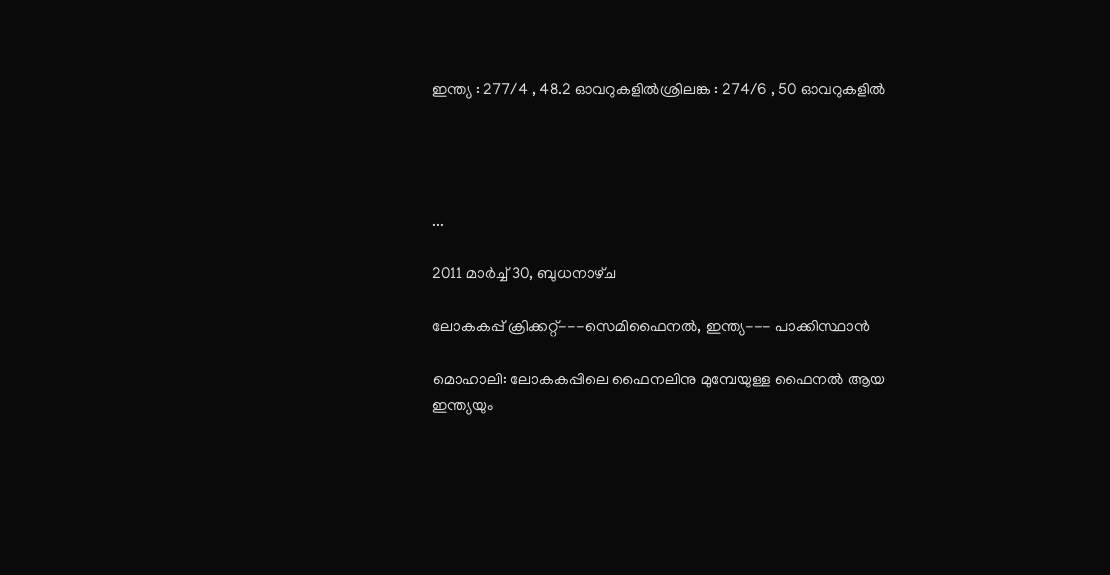ഇന്ത്യ : 277/4 , 48.2 ഓവറുകളില്‍ശ്രിലങ്ക : 274/6 , 50 ഓവറുകളില്‍




...

2011 മാർച്ച് 30, ബുധനാഴ്‌ച

ലോകകപ്പ് ക്രിക്കറ്റ്---സെമിഫൈനല്‍, ഇന്ത്യ--- പാക്കിസ്ഥാന്‍

മൊഹാലി: ലോകകപ്പിലെ ഫൈനലിനു മുമ്പേയുള്ള ഫൈനല്‍ ആയ ഇന്ത്യയും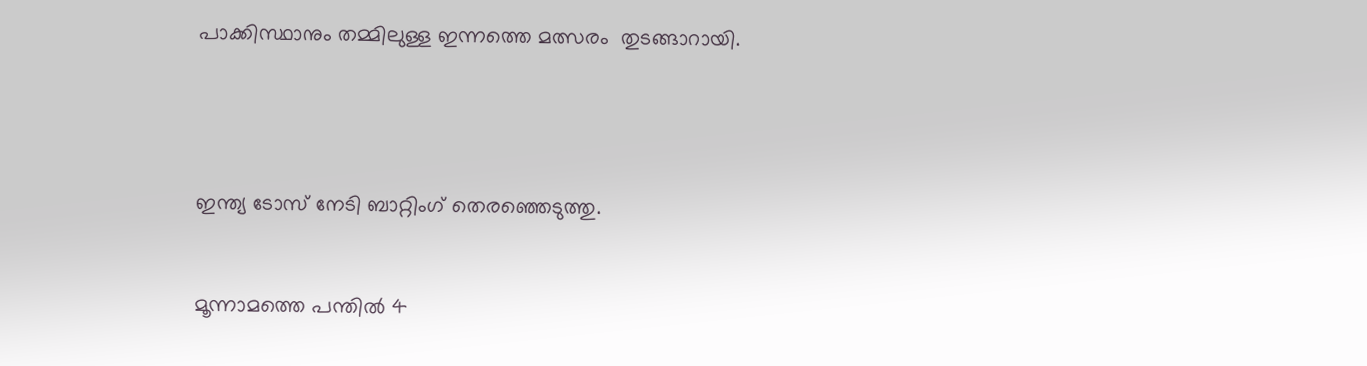പാക്കിസ്ഥാനും തമ്മിലുള്ള ഇന്നത്തെ മത്സരം  തുടങ്ങാറായി.




ഇന്ത്യ ടോസ് നേടി ബാറ്റിംഗ് തെരഞ്ഞെടുത്തു.


മൂന്നാമത്തെ പന്തില്‍ 4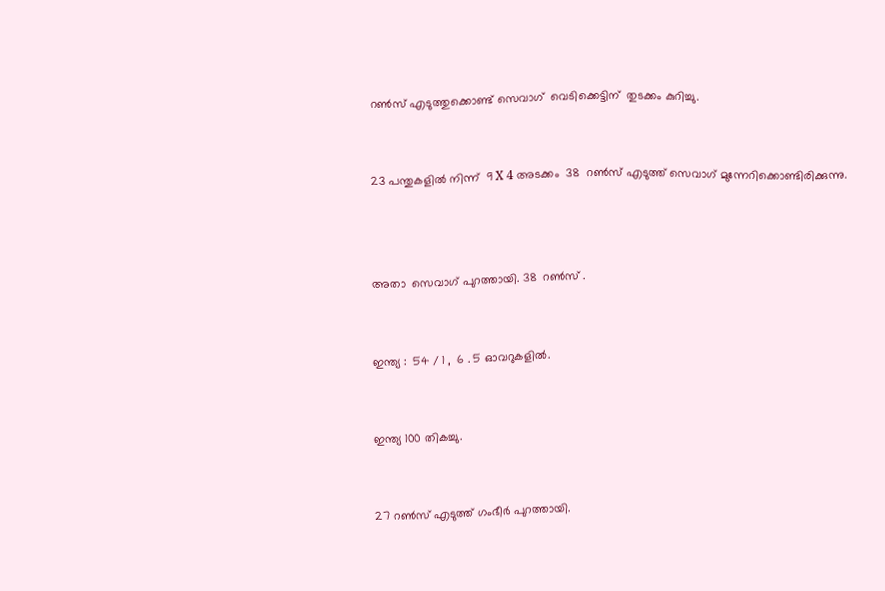റണ്‍സ്‌ എടുത്തുക്കൊണ്ട് സെവാഗ്  വെടിക്കെട്ടിന്  തുടക്കം കുറിച്ചു.


23 പന്തുകളില്‍ നിന്ന്  9 X 4 അടക്കം  38  റണ്‍സ്‌ എടുത്ത് സെവാഗ് മുന്നേറിക്കൊണ്ടിരിക്കുന്നു.



അതാ  സെവാഗ് പുറത്തായി. 38  റണ്‍സ്‌ .


ഇന്ത്യ :  54 / 1 ,  6 . 5 ഓവറുകളില്‍.


ഇന്ത്യ 100 തികച്ചു.


27 റണ്‍സ്‌ എടുത്ത് ഗംഭീര്‍ പുറത്തായി.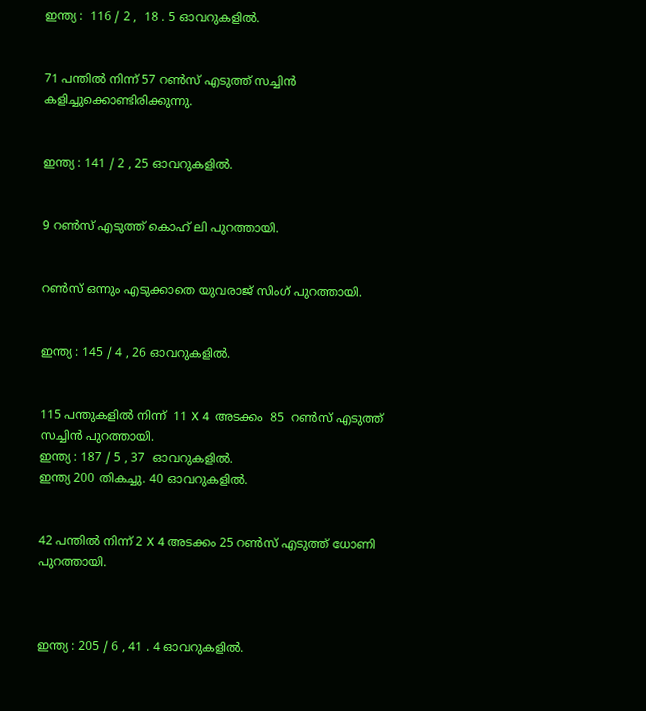ഇന്ത്യ :  116 / 2 ,  18 . 5 ഓവറുകളില്‍.


71 പന്തില്‍ നിന്ന്‍ 57 റണ്‍സ്‌ എടുത്ത് സച്ചിന്‍ കളിച്ചുക്കൊണ്ടിരിക്കുന്നു.


ഇന്ത്യ : 141 / 2 , 25 ഓവറുകളില്‍.


9 റണ്‍സ്‌ എടുത്ത് കൊഹ് ലി പുറത്തായി.


റണ്‍സ്‌ ഒന്നും എടുക്കാതെ യുവരാജ് സിംഗ് പുറത്തായി.


ഇന്ത്യ : 145 / 4 , 26 ഓവറുകളില്‍.


115 പന്തുകളില്‍ നിന്ന്  11 X 4  അടക്കം  85  റണ്‍സ്‌ എടുത്ത്    സച്ചിന്‍ പുറത്തായി.
ഇന്ത്യ : 187 / 5 , 37  ഓവറുകളില്‍.
ഇന്ത്യ 200 തികച്ചു. 40 ഓവറുകളില്‍.


42 പന്തില്‍ നിന്ന് 2 X 4 അടക്കം 25 റണ്‍സ്‌ എടുത്ത് ധോണി പുറത്തായി.



ഇന്ത്യ : 205 / 6 , 41 . 4 ഓവറുകളില്‍.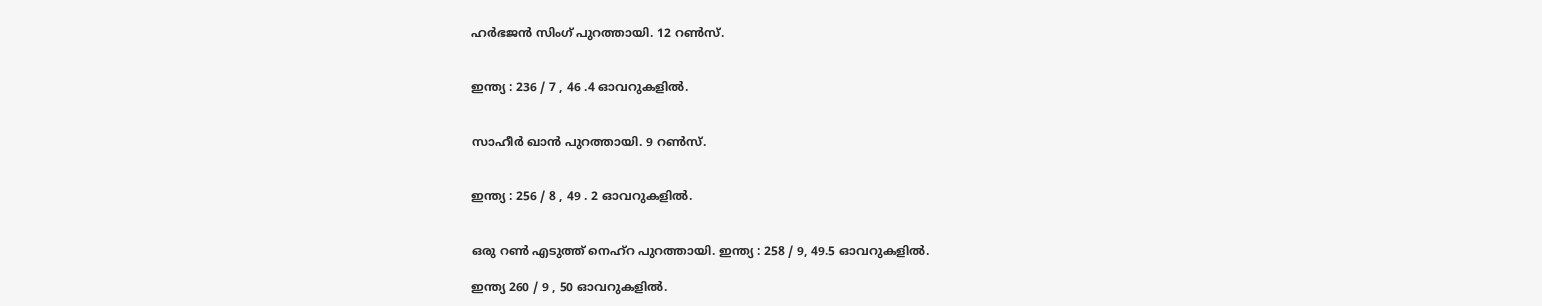ഹര്‍ഭജന്‍ സിംഗ് പുറത്തായി. 12 റണ്‍സ്‌.


ഇന്ത്യ : 236 / 7 , 46 .4 ഓവറുകളില്‍.


സാഹീര്‍ ഖാന്‍ പുറത്തായി. 9 റണ്‍സ്‌.


ഇന്ത്യ : 256 / 8 , 49 . 2 ഓവറുകളില്‍.


ഒരു റണ്‍ എടുത്ത് നെഹ്റ പുറത്തായി. ഇന്ത്യ : 258 / 9, 49.5 ഓവറുകളില്‍.

ഇന്ത്യ 260 / 9 , 50 ഓവറുകളില്‍.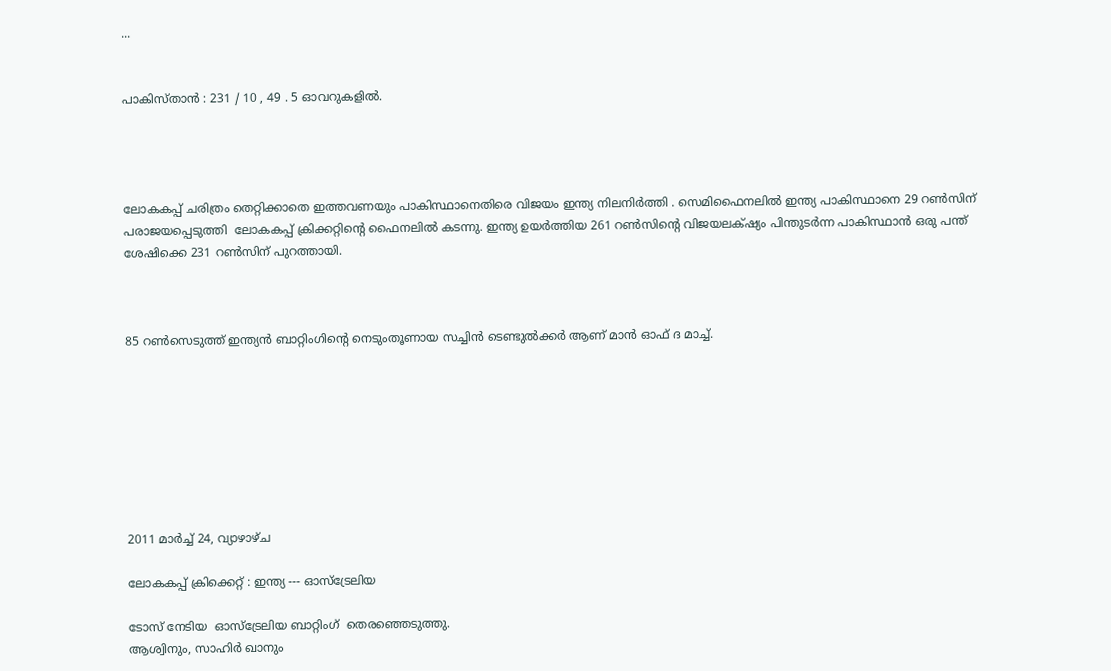...


പാകിസ്താന്‍ : 231 / 10 , 49 . 5 ഓവറുകളില്‍.




ലോകകപ്പ് ചരിത്രം തെറ്റിക്കാതെ ഇത്തവണയും പാകിസ്ഥാനെതിരെ വിജയം ഇന്ത്യ നിലനിര്‍ത്തി . സെമിഫൈനലില്‍ ഇന്ത്യ പാകിസ്ഥാനെ 29 റണ്‍സിന് പരാജയപ്പെടുത്തി  ലോകകപ്പ് ക്രിക്കറ്റിന്റെ ഫൈനലില്‍ കടന്നു. ഇന്ത്യ ഉയര്‍ത്തിയ 261 റണ്‍സിന്റെ വിജയലക്‍ഷ്യം പിന്തുടര്‍ന്ന പാകിസ്ഥാന്‍ ഒരു പന്ത് ശേഷിക്കെ 231 റണ്‍സിന് പുറത്തായി.



85 റണ്‍സെടുത്ത് ഇന്ത്യന്‍ ബാറ്റിംഗിന്റെ നെടുംതൂണായ സച്ചിന്‍ ടെണ്ടുല്‍ക്കര്‍ ആണ് മാന്‍ ഓഫ് ദ മാച്ച്.








2011 മാർച്ച് 24, വ്യാഴാഴ്‌ച

ലോകകപ്പ് ക്രിക്കെറ്റ് : ഇന്ത്യ --- ഓസ്ട്രേലിയ

ടോസ് നേടിയ  ഓസ്ട്രേലിയ ബാറ്റിംഗ്  തെരഞ്ഞെടുത്തു.
ആശ്വിനും, സാഹിര്‍ ഖാനും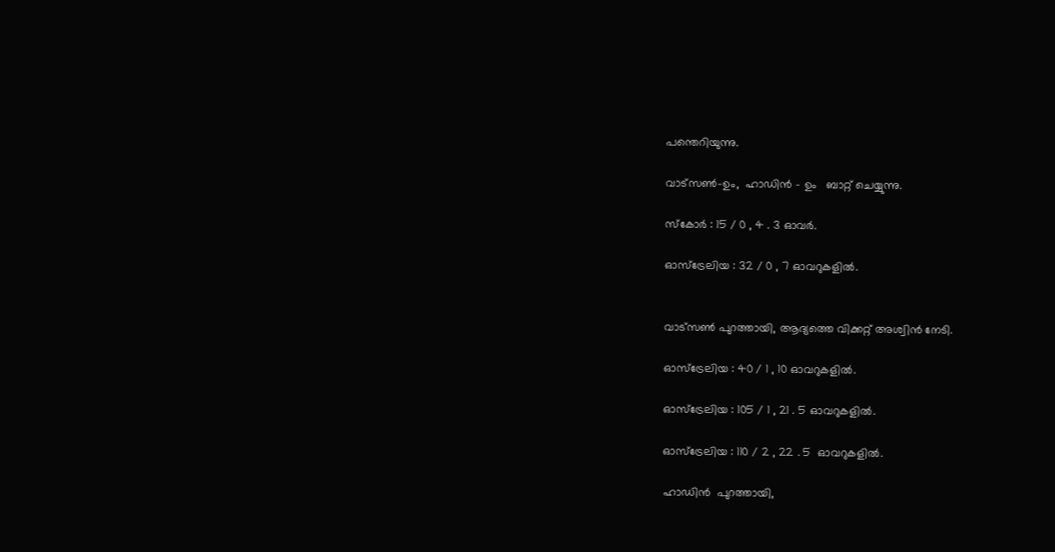പന്തെറിയുന്നു.

വാട്സണ്‍-ഉം,  ഹാഡിന്‍ - ഉം   ബാറ്റ് ചെയ്യുന്നു.

സ്കോര്‍ : 15 / 0 , 4 . 3 ഓവര്‍.

ഓസ്ട്രേലിയ : 32 / 0 , 7 ഓവറുകളില്‍.


വാട്സണ്‍ പുറത്തായി, ആദ്യത്തെ വിക്കറ്റ് അശ്വിന്‍ നേടി.

ഓസ്ട്രേലിയ : 40 / 1 , 10 ഓവറുകളില്‍.

ഓസ്ട്രേലിയ : 105 / 1 , 21 . 5 ഓവറുകളില്‍.

ഓസ്ട്രേലിയ : 110 / 2 , 22 . 5  ഓവറുകളില്‍.

ഹാഡിന്‍  പുറത്തായി,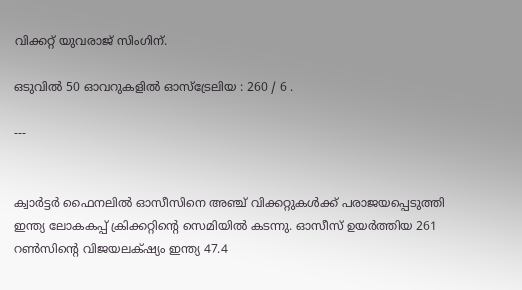വിക്കറ്റ് യുവരാജ് സിംഗിന്.

ഒടുവില്‍ 50 ഓവറുകളില്‍ ഓസ്ട്രേലിയ : 260 / 6 .

---


ക്വാര്‍ട്ടര്‍ ഫൈനലില്‍ ഓസീസിനെ അഞ്ച് വിക്കറ്റുകള്‍ക്ക് പരാജയപ്പെടുത്തി ഇന്ത്യ ലോകകപ്പ് ക്രിക്കറ്റിന്റെ സെമിയില്‍ കടന്നു. ഓസീസ് ഉയര്‍ത്തിയ 261 റണ്‍സിന്റെ വിജയലക്‍ഷ്യം ഇന്ത്യ 47.4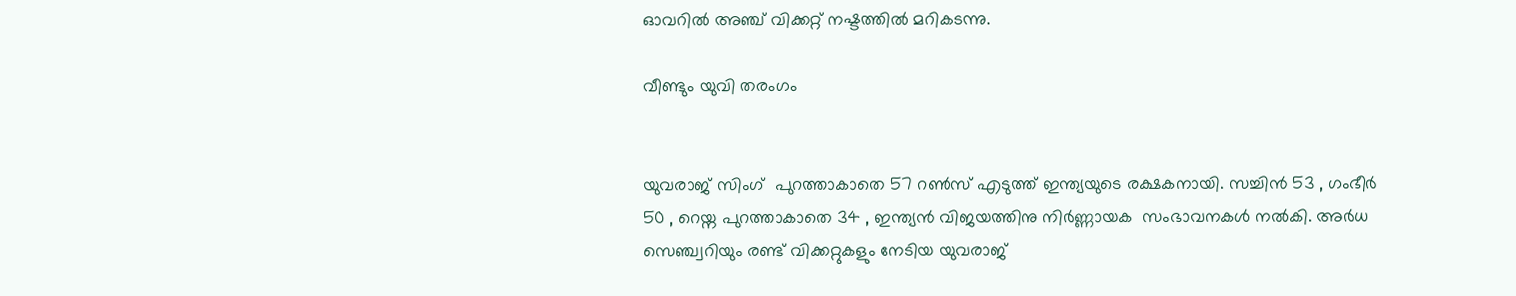ഓവറില്‍ അഞ്ച് വിക്കറ്റ് നഷ്ടത്തില്‍ മറികടന്നു.

വീണ്ടും യുവി തരംഗം


യുവരാജ് സിംഗ്  പുറത്താകാതെ 57 റണ്‍സ് എടുത്ത് ഇന്ത്യയുടെ രക്ഷകനായി. സച്ചിന്‍ 53 , ഗംഭീര്‍ 50 , റെയ്ന പുറത്താകാതെ 34 , ഇന്ത്യന്‍ വിജയത്തിനു നിര്‍ണ്ണായക  സംഭാവനകള്‍ നല്‍കി. അര്‍ധ സെഞ്ച്വറിയും രണ്ട് വിക്കറ്റുകളും നേടിയ യുവരാജ്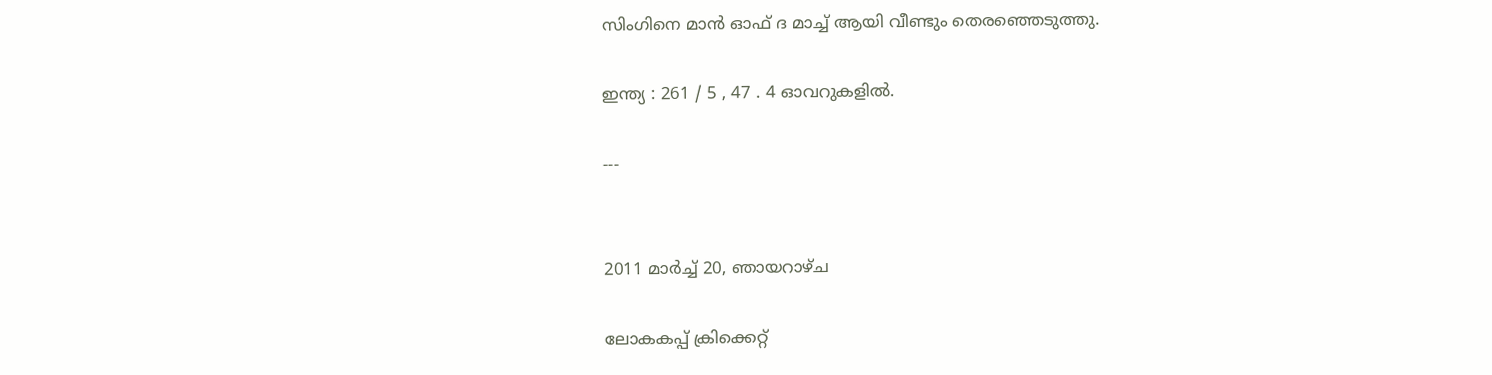സിംഗിനെ മാന്‍ ഓഫ് ദ മാച്ച് ആയി വീണ്ടും തെരഞ്ഞെടുത്തു.

ഇന്ത്യ : 261 / 5 , 47 . 4 ഓവറുകളില്‍.

---


2011 മാർച്ച് 20, ഞായറാഴ്‌ച

ലോകകപ്പ് ക്രിക്കെറ്റ്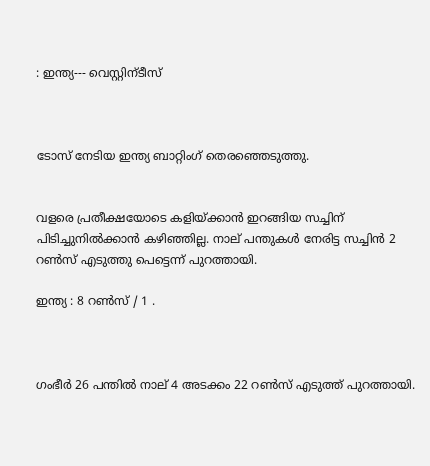: ഇന്ത്യ--- വെസ്റ്റിന്ടീസ്



ടോസ് നേടിയ ഇന്ത്യ ബാറ്റിംഗ് തെരഞ്ഞെടുത്തു.


വളരെ പ്രതീക്ഷയോടെ കളിയ്ക്കാന്‍ ഇറങ്ങിയ സച്ചിന് പിടിച്ചുനില്‍ക്കാന്‍ കഴിഞ്ഞില്ല. നാല് പന്തുകള്‍ നേരിട്ട സച്ചിന്‍ 2 റണ്‍സ് എടുത്തു പെട്ടെന്ന്‍ പുറത്തായി.

ഇന്ത്യ : 8 റണ്‍സ് / 1 .



ഗംഭീര്‍ 26 പന്തില്‍ നാല് 4 അടക്കം 22 റണ്‍സ് എടുത്ത് പുറത്തായി.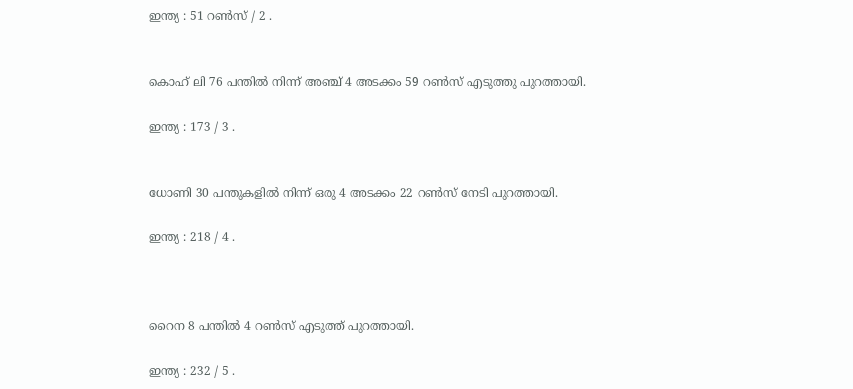ഇന്ത്യ : 51 റണ്‍സ് / 2 .


കൊഹ് ലി 76 പന്തില്‍ നിന്ന്‍ അഞ്ച് 4 അടക്കം 59 റണ്‍സ് എടുത്തു പുറത്തായി.

ഇന്ത്യ : 173 / 3 .


ധോണി 30 പന്തുകളില്‍ നിന്ന്‍ ഒരു 4 അടക്കം 22 റണ്‍സ് നേടി പുറത്തായി.

ഇന്ത്യ : 218 / 4 .



റൈന 8 പന്തില്‍ 4 റണ്‍സ് എടുത്ത് പുറത്തായി.

ഇന്ത്യ : 232 / 5 .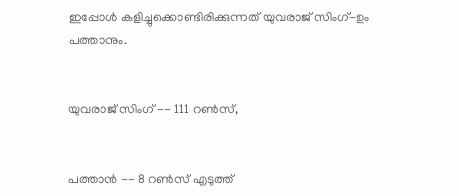ഇപ്പോള്‍ കളിച്ചുക്കൊണ്ടിരിക്കുന്നത് യുവരാജ് സിംഗ്-ഉം പത്താനും.


യുവരാജ് സിംഗ് -- 111 റണ്‍സ്,


പത്താന്‍ -- 8 റണ്‍സ് എടുത്ത്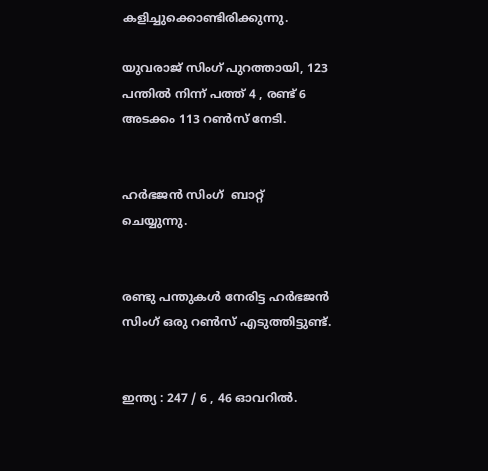കളിച്ചുക്കൊണ്ടിരിക്കുന്നു.

യുവരാജ് സിംഗ് പുറത്തായി, 123 പന്തില്‍ നിന്ന്‍ പത്ത് 4 , രണ്ട് 6 അടക്കം 113 റണ്‍സ് നേടി.


ഹര്‍ഭജന്‍ സിംഗ്  ബാറ്റ് ചെയ്യുന്നു.


രണ്ടു പന്തുകള്‍ നേരിട്ട ഹര്‍ഭജന്‍ സിംഗ് ഒരു റണ്‍സ് എടുത്തിട്ടുണ്ട്.


ഇന്ത്യ : 247 / 6 , 46 ഓവറില്‍.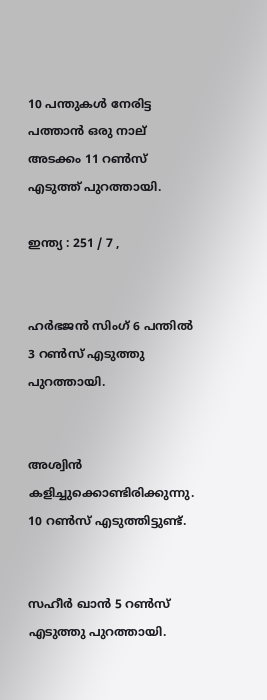10 പന്തുകള്‍ നേരിട്ട പത്താന്‍ ഒരു നാല് അടക്കം 11 റണ്‍സ് എടുത്ത് പുറത്തായി.

ഇന്ത്യ : 251 / 7 ,


ഹര്‍ഭജന്‍ സിംഗ് 6 പന്തില്‍ 3 റണ്‍സ് എടുത്തു പുറത്തായി.


അശ്വിന്‍ കളിച്ചുക്കൊണ്ടിരിക്കുന്നു. 10 റണ്‍സ് എടുത്തിട്ടുണ്ട്.


സഹീര്‍ ഖാന്‍ 5 റണ്‍സ് എടുത്തു പുറത്തായി.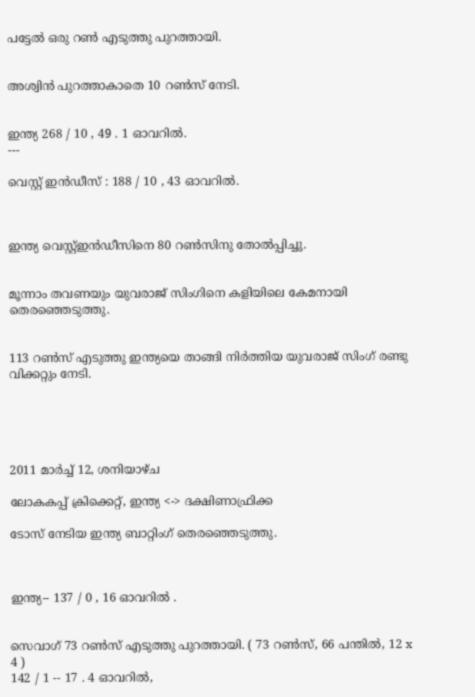പട്ടേല്‍ ഒരു റണ്‍ എടുത്തു പുറത്തായി.


അശ്വിന്‍ പുറത്താകാതെ 10 റണ്‍സ് നേടി.


ഇന്ത്യ 268 / 10 , 49 . 1 ഓവറില്‍.
---

വെസ്റ്റ് ഇന്‍ഡീസ് : 188 / 10 , 43 ഓവറില്‍.



ഇന്ത്യ വെസ്റ്റ്ഇന്‍ഡീസിനെ 80 റണ്‍സിനു തോല്‍പ്പിച്ചു.


മൂന്നാം തവണയും യുവരാജ് സിംഗിനെ കളിയിലെ കേമനായി തെരഞ്ഞെടുത്തു.


113 റണ്‍സ് എടുത്തു ഇന്ത്യയെ താങ്ങി നിര്‍ത്തിയ യുവരാജ് സിംഗ് രണ്ടു വിക്കറ്റും നേടി.





2011 മാർച്ച് 12, ശനിയാഴ്‌ച

ലോകകപ്പ് ക്രിക്കെറ്റ്, ഇന്ത്യ <-> ദക്ഷിണാഫ്രിക്ക

ടോസ് നേടിയ ഇന്ത്യ ബാറ്റിംഗ് തെരഞ്ഞെടുത്തു.



ഇന്ത്യ-- 137 / 0 , 16 ഓവറില്‍ .


സെവാഗ് 73 റണ്‍സ് എടുത്തു പുറത്തായി. ( 73 റണ്‍സ്, 66 പന്തില്‍, 12 x 4 )
142 / 1 -- 17 . 4 ഓവറില്‍,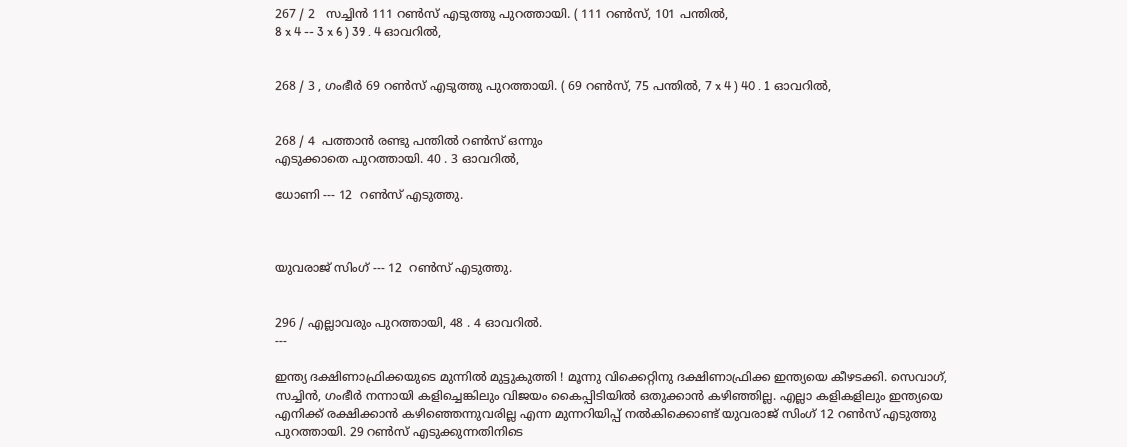267 / 2   സച്ചിന്‍ 111 റണ്‍സ് എടുത്തു പുറത്തായി. ( 111 റണ്‍സ്, 101 പന്തില്‍,
8 x 4 -- 3 x 6 ) 39 . 4 ഓവറില്‍,


268 / 3 , ഗംഭീര്‍ 69 റണ്‍സ് എടുത്തു പുറത്തായി. ( 69 റണ്‍സ്, 75 പന്തില്‍, 7 x 4 ) 40 . 1 ഓവറില്‍,


268 / 4  പത്താന്‍ രണ്ടു പന്തില്‍ റണ്‍സ് ഒന്നും
എടുക്കാതെ പുറത്തായി. 40 . 3 ഓവറില്‍,

ധോണി --- 12  റണ്‍സ് എടുത്തു.



യുവരാജ് സിംഗ് --- 12  റണ്‍സ് എടുത്തു.


296 / എല്ലാവരും പുറത്തായി, 48 . 4 ഓവറില്‍.
---

ഇന്ത്യ ദക്ഷിണാഫ്രിക്കയുടെ മുന്നില്‍ മുട്ടുകുത്തി ! മൂന്നു വിക്കെറ്റിനു ദക്ഷിണാഫ്രിക്ക ഇന്ത്യയെ കീഴടക്കി. സെവാഗ്, സച്ചിന്‍, ഗംഭീര്‍ നന്നായി കളിച്ചെങ്കിലും വിജയം കൈപ്പിടിയില്‍ ഒതുക്കാന്‍ കഴിഞ്ഞില്ല. എല്ലാ കളികളിലും ഇന്ത്യയെ എനിക്ക് രക്ഷിക്കാന്‍ കഴിഞ്ഞെന്നുവരില്ല എന്ന മുന്നറിയിപ്പ് നല്‍കിക്കൊണ്ട് യുവരാജ് സിംഗ് 12 റണ്‍സ് എടുത്തു പുറത്തായി. 29 റണ്‍സ് എടുക്കുന്നതിനിടെ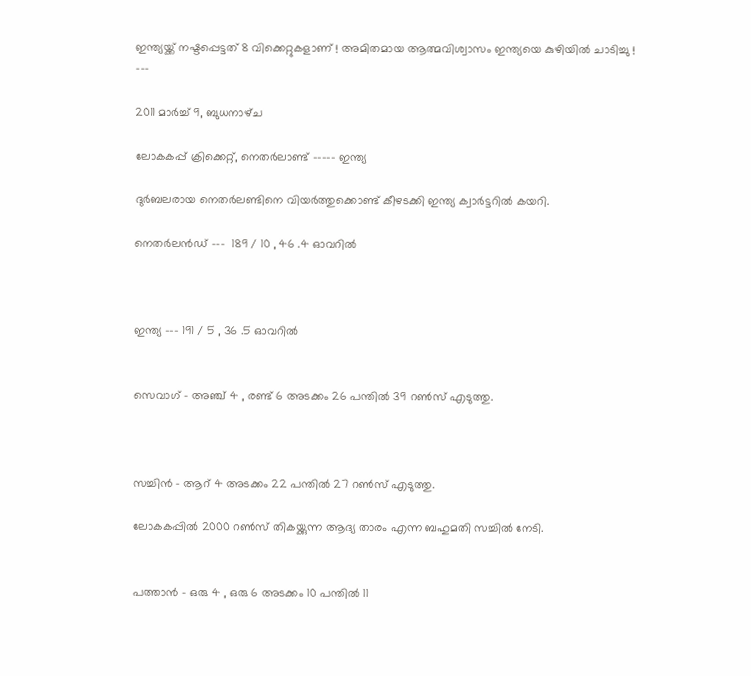ഇന്ത്യയ്ക്ക് നഷ്ടപ്പെട്ടത് 8 വിക്കെറ്റുകളാണ് ! അമിതമായ ആത്മവിശ്വാസം ഇന്ത്യയെ കുഴിയില്‍ ചാടിച്ചു !
---

2011 മാർച്ച് 9, ബുധനാഴ്‌ച

ലോകകപ്പ് ക്രിക്കെറ്റ്, നെതര്‍ലാണ്ട് ----- ഇന്ത്യ

ദുര്‍ബലരായ നെതര്‍ലണ്ടിനെ വിയര്‍ത്തുക്കൊണ്ട് കീഴടക്കി ഇന്ത്യ ക്വാര്‍ട്ടറില്‍ കയറി.

നെതര്‍ലന്‍ഡ്‌ ---  189 / 10 , 46 .4 ഓവറില്‍



ഇന്ത്യ --- 191 / 5 , 36 .5 ഓവറില്‍


സെവാഗ് - അഞ്ച് 4 , രണ്ട് 6 അടക്കം 26 പന്തില്‍ 39 റണ്‍സ് എടുത്തു.



സച്ചിന്‍ - ആറ് 4 അടക്കം 22 പന്തില്‍ 27 റണ്‍സ് എടുത്തു.

ലോകകപ്പില്‍ 2000 റണ്‍സ് തികയ്ക്കുന്ന ആദ്യ താരം എന്ന ബഹുമതി സച്ചില്‍ നേടി.


പത്താന്‍ - ഒരു 4 , ഒരു 6 അടക്കം 10 പന്തില്‍ 11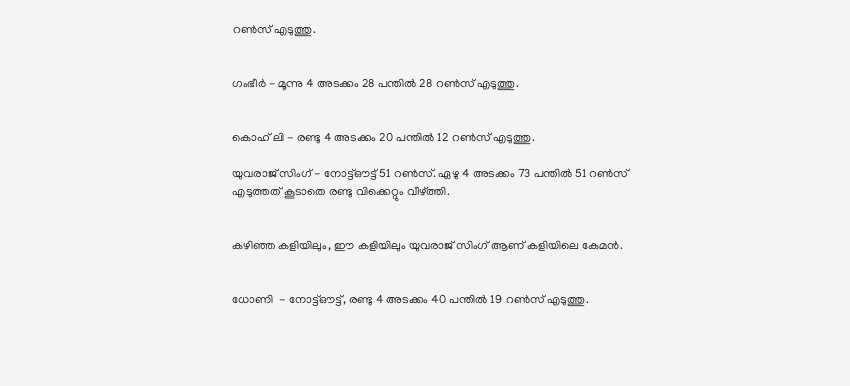റണ്‍സ് എടുത്തു.


ഗംഭീര്‍ - മൂന്നു 4 അടക്കം 28 പന്തില്‍ 28 റണ്‍സ് എടുത്തു.


കൊഹ് ലി - രണ്ടു 4 അടക്കം 20 പന്തില്‍ 12 റണ്‍സ് എടുത്തു.

യുവരാജ് സിംഗ് - നോട്ട്ഔട്ട് 51 റണ്‍സ്. ഏഴു 4 അടക്കം 73 പന്തില്‍ 51 റണ്‍സ് എടുത്തത്‌ കൂടാതെ രണ്ടു വിക്കെറ്റും വീഴ്ത്തി.


കഴിഞ്ഞ കളിയിലും, ഈ കളിയിലും യുവരാജ് സിംഗ് ആണ് കളിയിലെ കേമന്‍.


ധോണി  - നോട്ട്ഔട്ട്, രണ്ടു 4 അടക്കം 40 പന്തില്‍ 19 റണ്‍സ് എടുത്തു.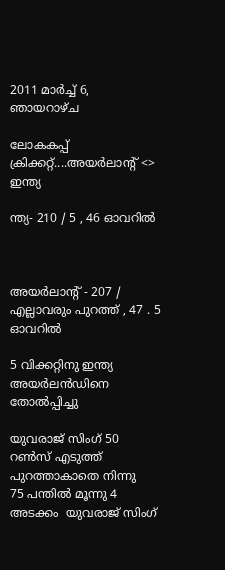2011 മാർച്ച് 6, ഞായറാഴ്‌ച

ലോകകപ്പ് ക്രിക്കറ്റ്‌....അയര്‍ലാന്റ് <> ഇന്ത്യ

ന്ത്യ- 210 / 5 , 46 ഓവറില്‍



അയര്‍ലാന്റ് - 207 / എല്ലാവരും പുറത്ത് , 47 . 5 ഓവറില്‍

5 വിക്കറ്റിനു ഇന്ത്യ അയര്‍ലന്‍ഡിനെ തോല്‍പ്പിച്ചു

യുവരാജ് സിംഗ് 50  റണ്‍സ് എടുത്ത് പുറത്താകാതെ നിന്നു
75 പന്തില്‍ മൂന്നു 4  അടക്കം  യുവരാജ് സിംഗ്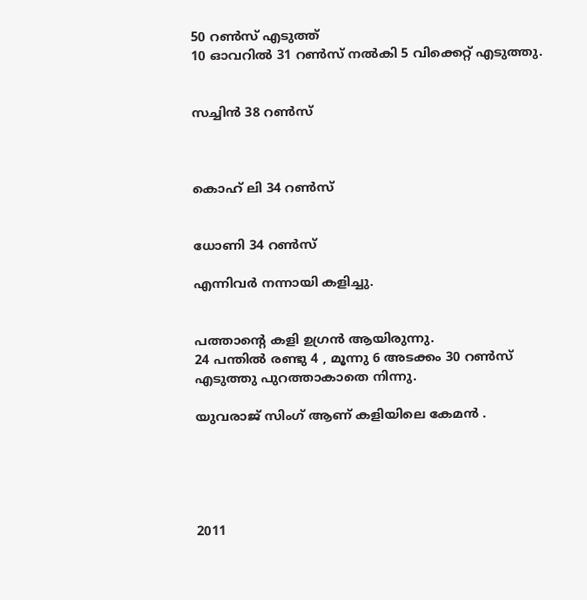50 റണ്‍സ് എടുത്ത്
10 ഓവറില്‍ 31 റണ്‍സ് നല്‍കി 5 വിക്കെറ്റ് എടുത്തു.


സച്ചിന്‍ 38 റണ്‍സ്



കൊഹ് ലി 34 റണ്‍സ്


ധോണി 34 റണ്‍സ്

എന്നിവര്‍ നന്നായി കളിച്ചു.


പത്താന്റെ കളി ഉഗ്രന്‍ ആയിരുന്നു.
24 പന്തില്‍ രണ്ടു 4 , മൂന്നു 6 അടക്കം 30 റണ്‍സ് എടുത്തു പുറത്താകാതെ നിന്നു.

യുവരാജ് സിംഗ് ആണ് കളിയിലെ കേമന്‍ .





2011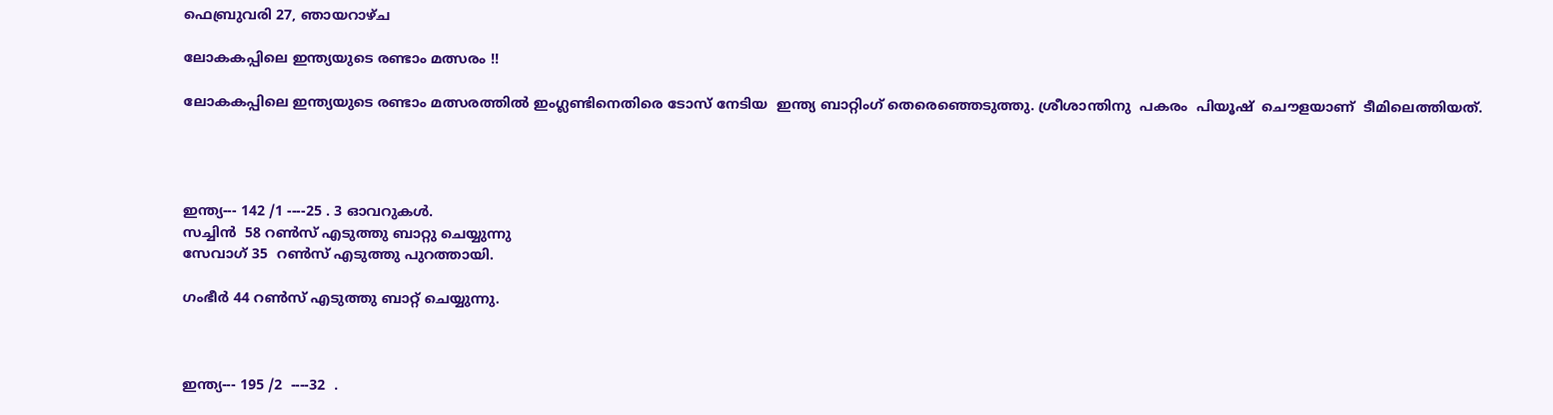ഫെബ്രുവരി 27, ഞായറാഴ്‌ച

ലോകകപ്പിലെ ഇന്ത്യയുടെ രണ്ടാം മത്സരം !!

ലോകകപ്പിലെ ഇന്ത്യയുടെ രണ്ടാം മത്സരത്തില്‍ ഇംഗ്ലണ്ടിനെതിരെ ടോസ്‌ നേടിയ  ഇന്ത്യ ബാറ്റിംഗ് തെരെഞ്ഞെടുത്തു. ശ്രീശാന്തിനു  പകരം  പിയൂഷ്  ചൌളയാണ്  ടീമിലെത്തിയത്.




ഇന്ത്യ--- 142 /1 ----25 . 3 ഓവറുകള്‍.
സച്ചിന്‍  58 റണ്‍സ് എടുത്തു ബാറ്റു ചെയ്യുന്നു
സേവാഗ് 35  റണ്‍സ് എടുത്തു പുറത്തായി.

ഗംഭീര്‍ 44 റണ്‍സ് എടുത്തു ബാറ്റ് ചെയ്യുന്നു.



ഇന്ത്യ--- 195 /2  ----32  .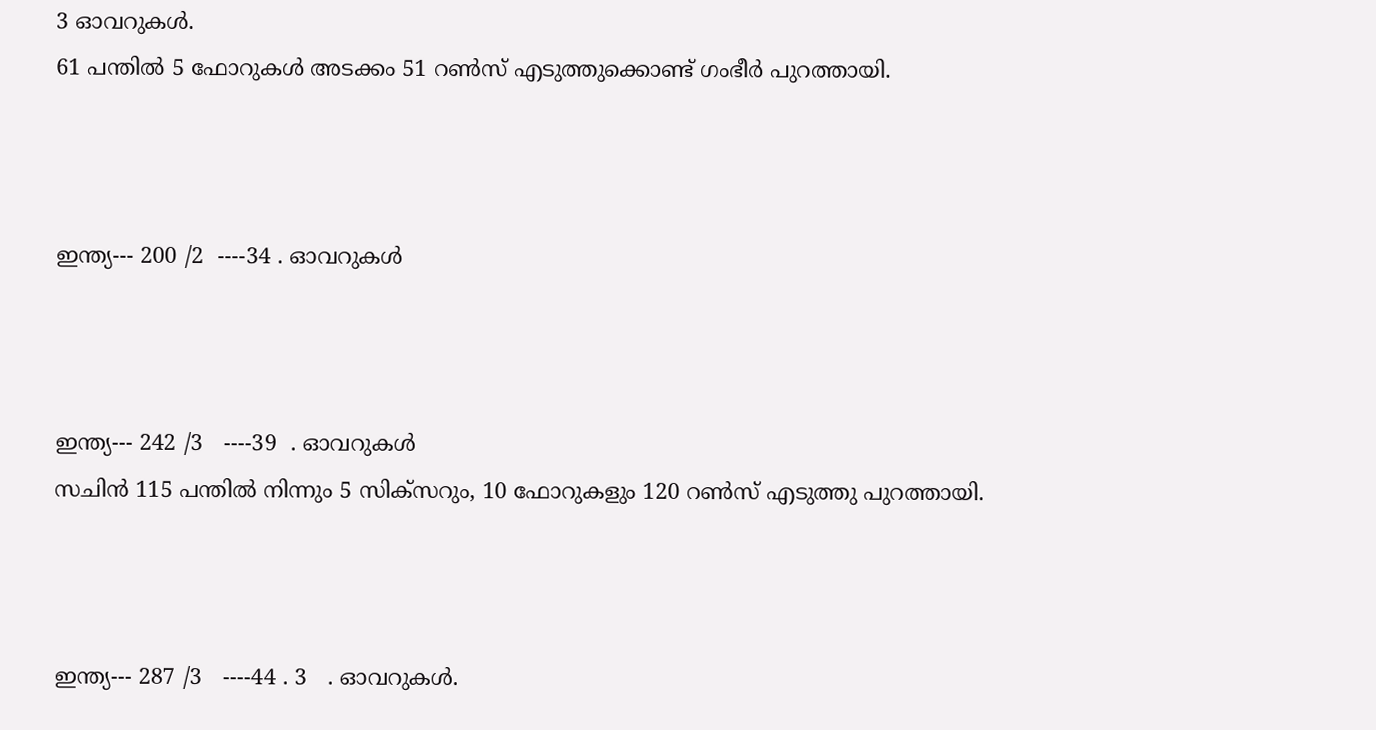3 ഓവറുകള്‍.
61 പന്തില്‍ 5 ഫോറുകള്‍ അടക്കം 51 റണ്‍സ് എടുത്തുക്കൊണ്ട് ഗംഭീര്‍ പുറത്തായി.



ഇന്ത്യ--- 200 /2  ----34 . ഓവറുകള്‍



ഇന്ത്യ--- 242 /3   ----39  . ഓവറുകള്‍
സചിന്‍ 115 പന്തില്‍ നിന്നും 5 സിക്സറും, 10 ഫോറുകളും 120 റണ്‍സ് എടുത്തു പുറത്തായി.



ഇന്ത്യ--- 287 /3   ----44 . 3   . ഓവറുകള്‍.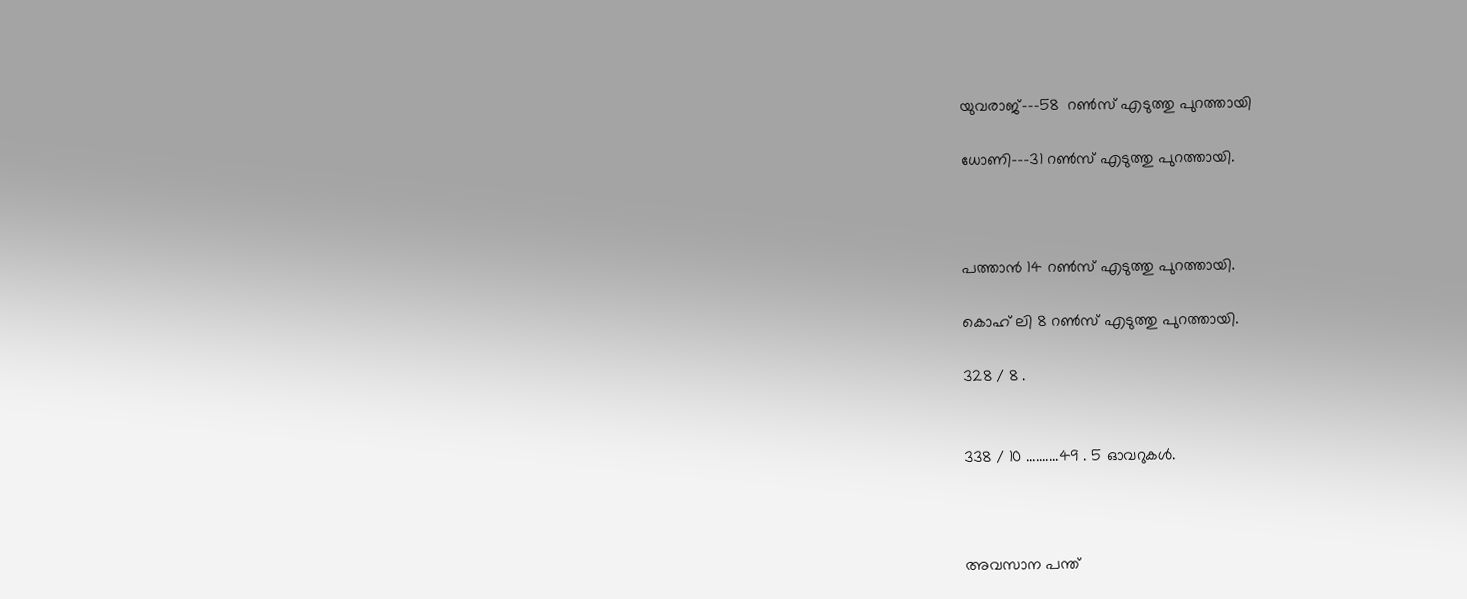യുവരാജ്---58  റണ്‍സ് എടുത്തു പുറത്തായി

ധോണി---31 റണ്‍സ് എടുത്തു പുറത്തായി.



പത്താന്‍ 14 റണ്‍സ് എടുത്തു പുറത്തായി.

കൊഹ് ലി 8 റണ്‍സ് എടുത്തു പുറത്തായി.

328 / 8 .


338 / 10 ..........49 . 5 ഓവറുകള്‍.



അവസാന പന്ത്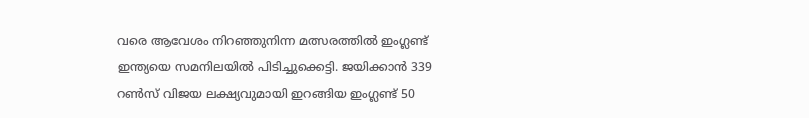വരെ ആവേശം നിറഞ്ഞുനിന്ന മത്സരത്തില്‍ ഇംഗ്ലണ്ട് ഇന്ത്യയെ സമനിലയില്‍ പിടിച്ചുക്കെട്ടി. ജയിക്കാന്‍ 339  റണ്‍സ് വിജയ ലക്ഷ്യവുമായി ഇറങ്ങിയ ഇംഗ്ലണ്ട് 50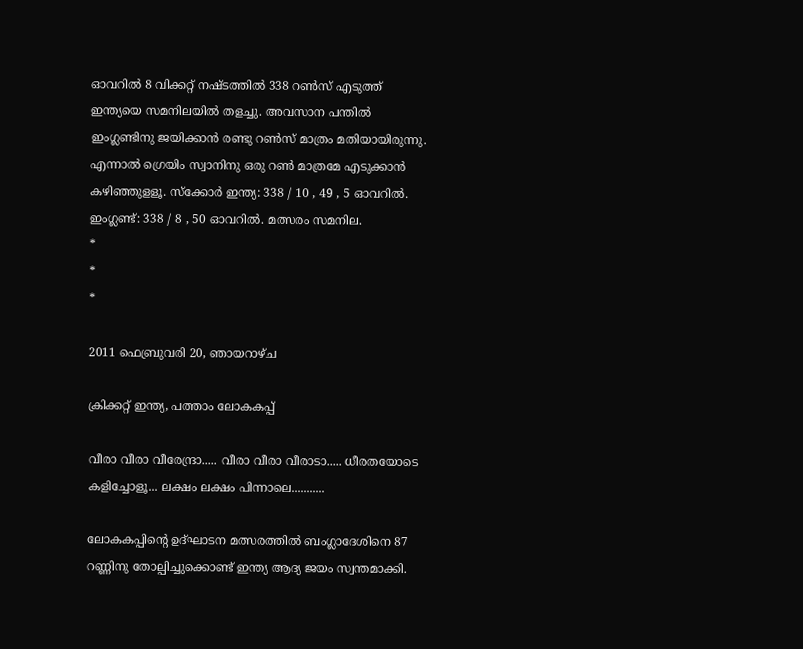ഓവറില്‍ 8 വിക്കറ്റ് നഷ്ടത്തില്‍ 338 റണ്‍സ് എടുത്ത് ഇന്ത്യയെ സമനിലയില്‍ തളച്ചു. അവസാന പന്തില്‍ ഇംഗ്ലണ്ടിനു ജയിക്കാന്‍ രണ്ടു റണ്‍സ് മാത്രം മതിയായിരുന്നു. എന്നാല്‍ ഗ്രെയിം സ്വാനിനു ഒരു റണ്‍ മാത്രമേ എടുക്കാന്‍ കഴിഞ്ഞുളളൂ. സ്ക്കോര്‍ ഇന്ത്യ: 338 / 10 , 49 , 5 ഓവറില്‍. ഇംഗ്ലണ്ട്: 338 / 8 , 50 ഓവറില്‍. മത്സരം സമനില.
*
*
*

2011 ഫെബ്രുവരി 20, ഞായറാഴ്‌ച

ക്രിക്കറ്റ് ഇന്ത്യ, പത്താം ലോകകപ്പ്‌

വീരാ വീരാ വീരേന്ദ്രാ..... വീരാ വീരാ വീരാടാ..... ധീരതയോടെ കളിച്ചോളൂ... ലക്ഷം ലക്ഷം പിന്നാലെ...........

ലോകകപ്പിന്റെ ഉദ്ഘാടന മത്സരത്തില്‍ ബംഗ്ലാദേശിനെ 87 റണ്ണിനു തോല്പിച്ചുക്കൊണ്ട് ഇന്ത്യ ആദ്യ ജയം സ്വന്തമാക്കി.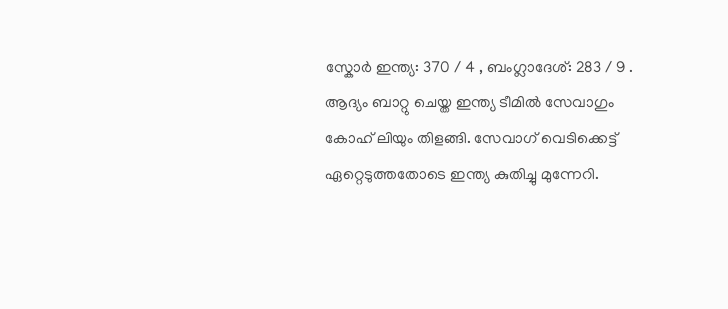സ്കോര്‍ ഇന്ത്യ: 370 / 4 , ബംഗ്ലാദേശ്: 283 / 9 . ആദ്യം ബാറ്റു ചെയ്ത ഇന്ത്യ ടീമില്‍ സേവാഗും കോഹ് ലിയും തിളങ്ങി. സേവാഗ് വെടിക്കെട്ട് ഏറ്റെടുത്തതോടെ ഇന്ത്യ കുതിച്ചു മുന്നേറി.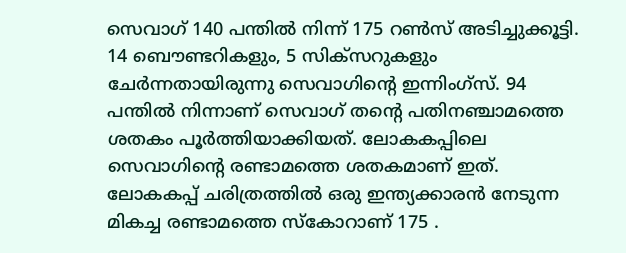സെവാഗ് 140 പന്തില്‍ നിന്ന്‍ 175 റണ്‍സ്‌ അടിച്ചുക്കൂട്ടി. 14 ബൌണ്ടറികളും, 5 സിക്സറുകളും ചേര്‍ന്നതായിരുന്നു സെവാഗിന്റെ ഇന്നിംഗ്സ്. 94 പന്തില്‍ നിന്നാണ് സെവാഗ് തന്റെ പതിനഞ്ചാമത്തെ ശതകം പൂര്‍ത്തിയാക്കിയത്. ലോകകപ്പിലെ സെവാഗിന്റെ രണ്ടാമത്തെ ശതകമാണ് ഇത്. ലോകകപ്പ്‌ ചരിത്രത്തില്‍ ഒരു ഇന്ത്യക്കാരന്‍ നേടുന്ന മികച്ച രണ്ടാമത്തെ സ്കോറാണ് 175 .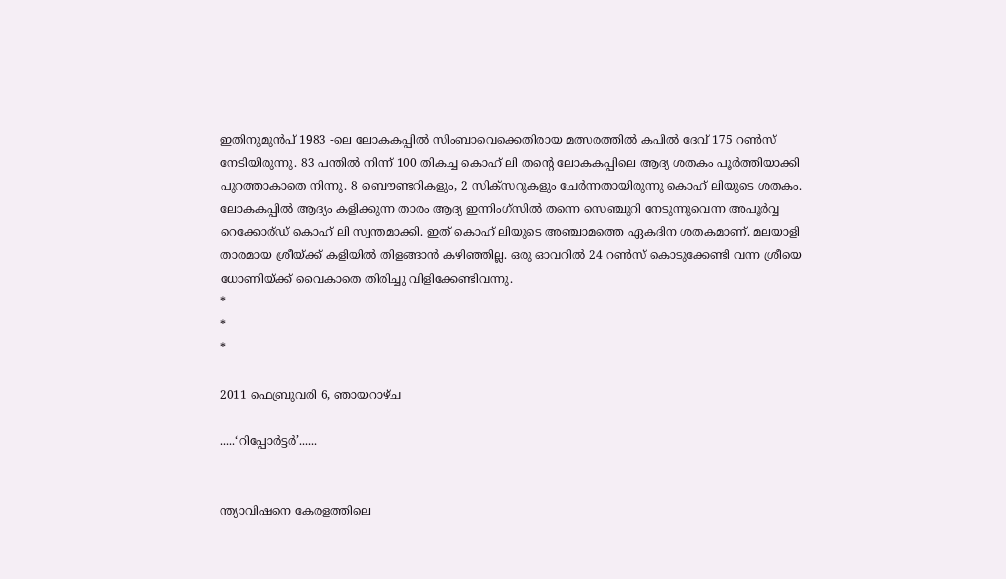ഇതിനുമുന്‍പ് 1983 -ലെ ലോകകപ്പില്‍ സിംബാവെക്കെതിരായ മത്സരത്തില്‍ കപില്‍ ദേവ് 175 റണ്‍സ്‌ നേടിയിരുന്നു. 83 പന്തില്‍ നിന്ന് 100 തികച്ച കൊഹ് ലി തന്റെ ലോകകപ്പിലെ ആദ്യ ശതകം പൂര്‍ത്തിയാക്കി പുറത്താകാതെ നിന്നു. 8 ബൌണ്ടറികളും, 2 സിക്സറുകളും ചേര്‍ന്നതായിരുന്നു കൊഹ് ലിയുടെ ശതകം. ലോകകപ്പില്‍ ആദ്യം കളിക്കുന്ന താരം ആദ്യ ഇന്നിംഗ്സില്‍ തന്നെ സെഞ്ചുറി നേടുന്നുവെന്ന അപൂര്‍വ്വ റെക്കോര്ഡ് കൊഹ് ലി സ്വന്തമാക്കി. ഇത് കൊഹ് ലിയുടെ അഞ്ചാമത്തെ ഏകദിന ശതകമാണ്. മലയാളി താരമായ ശ്രീയ്ക്ക് കളിയില്‍ തിളങ്ങാന്‍ കഴിഞ്ഞില്ല. ഒരു ഓവറില്‍ 24 റണ്‍സ്‌ കൊടുക്കേണ്ടി വന്ന ശ്രീയെ ധോണിയ്ക്ക് വൈകാതെ തിരിച്ചു വിളിക്കേണ്ടിവന്നു.
*
*
*

2011 ഫെബ്രുവരി 6, ഞായറാഴ്‌ച

.....‘റിപ്പോര്‍ട്ടര്‍’......


ന്ത്യാവിഷനെ കേരളത്തിലെ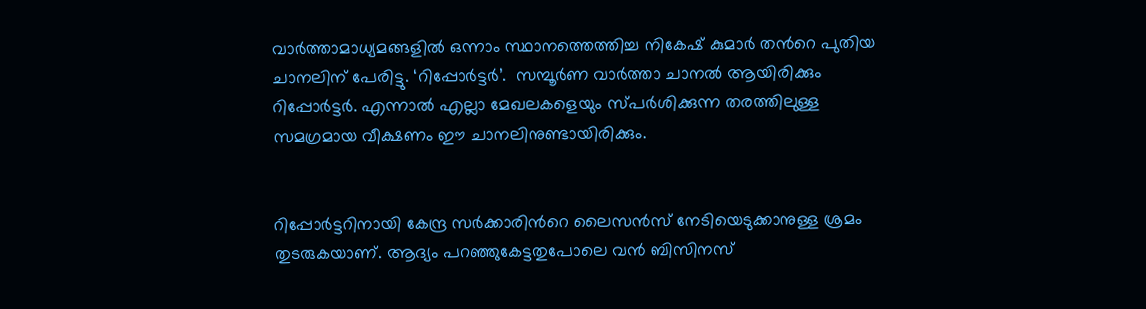വാര്‍ത്താമാധ്യമങ്ങളില്‍ ഒന്നാം സ്ഥാനത്തെത്തിച്ച നികേഷ് കുമാര്‍ തന്‍റെ പുതിയ ചാനലിന് പേരിട്ടു. ‘റിപ്പോര്‍ട്ടര്‍’.  സമ്പൂര്‍ണ വാര്‍ത്താ ചാനല്‍ ആയിരിക്കും റിപ്പോര്‍ട്ടര്‍. എന്നാല്‍ എല്ലാ മേഖലകളെയും സ്പര്‍ശിക്കുന്ന തരത്തിലുള്ള സമഗ്രമായ വീക്ഷണം ഈ ചാനലിനുണ്ടായിരിക്കും.


റിപ്പോര്‍ട്ടറിനായി കേന്ദ്ര സര്‍ക്കാരിന്‍റെ ലൈസന്‍സ് നേടിയെടുക്കാനുള്ള ശ്രമം തുടരുകയാണ്. ആദ്യം പറഞ്ഞുകേട്ടതുപോലെ വന്‍ ബിസിനസ്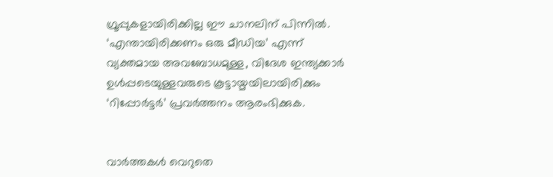ഗ്രൂപ്പുകളായിരിക്കില്ല ഈ ചാനലിന് പിന്നില്‍. ‘എന്തായിരിക്കണം ഒരു മീഡിയ’ എന്ന് വ്യക്തമായ അവബോധമുള്ള, വിദേശ ഇന്ത്യക്കാര്‍ ഉള്‍പ്പടെയുള്ളവരുടെ കൂട്ടായ്മയിലായിരിക്കും ‘റിപ്പോര്‍ട്ടര്‍’ പ്രവര്‍ത്തനം ആരംഭിക്കുക.


വാര്‍ത്തകള്‍ വെറുതെ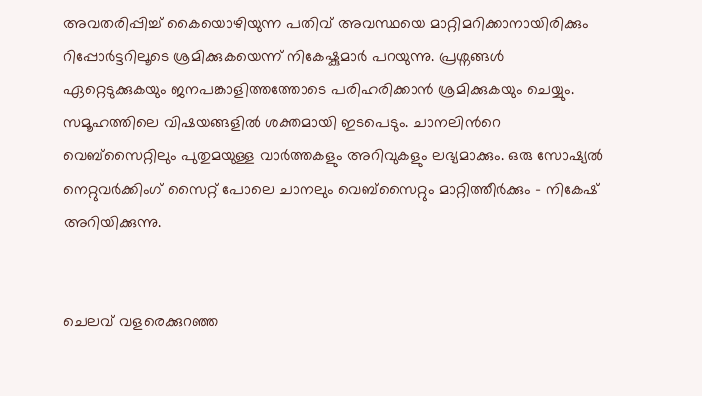അവതരിപ്പിച്ച് കൈയൊഴിയുന്ന പതിവ് അവസ്ഥയെ മാറ്റിമറിക്കാനായിരിക്കും റിപ്പോര്‍ട്ടറിലൂടെ ശ്രമിക്കുകയെന്ന് നികേഷ്കുമാര്‍ പറയുന്നു. പ്രശ്നങ്ങള്‍ ഏറ്റെടുക്കുകയും ജനപങ്കാളിത്തത്തോടെ പരിഹരിക്കാന്‍ ശ്രമിക്കുകയും ചെയ്യും. സമൂഹത്തിലെ വിഷയങ്ങളില്‍ ശക്തമായി ഇടപെടും. ചാനലിന്‍റെ വെബ്‌സൈറ്റിലും പുതുമയുള്ള വാര്‍ത്തകളും അറിവുകളും ലഭ്യമാക്കും. ഒരു സോഷ്യല്‍ നെറ്റുവര്‍ക്കിംഗ് സൈറ്റ് പോലെ ചാനലും വെബ്സൈറ്റും മാറ്റിത്തീര്‍ക്കും - നികേഷ് അറിയിക്കുന്നു.


ചെലവ് വളരെക്കുറഞ്ഞ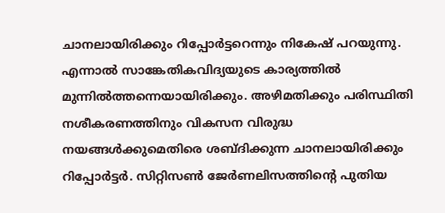ചാനലായിരിക്കും റിപ്പോര്‍ട്ടറെന്നും നികേഷ് പറയുന്നു. എന്നാല്‍ സാങ്കേതികവിദ്യയുടെ കാര്യത്തില്‍ മുന്നില്‍ത്തന്നെയായിരിക്കും. അഴിമതിക്കും പരിസ്ഥിതി നശീകരണത്തിനും വികസന വിരുദ്ധ നയങ്ങള്‍ക്കുമെതിരെ ശബ്ദിക്കുന്ന ചാനലായിരിക്കും റിപ്പോര്‍ട്ടര്‍. സിറ്റിസണ്‍ ജേര്‍ണലിസത്തിന്‍റെ പുതിയ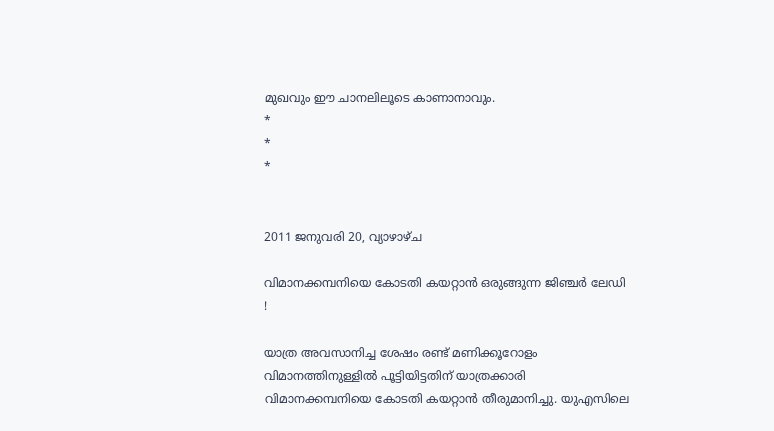മുഖവും ഈ ചാനലിലൂടെ കാണാനാവും.
*
*
*


2011 ജനുവരി 20, വ്യാഴാഴ്‌ച

വിമാനക്കമ്പനിയെ കോടതി കയറ്റാന്‍ ഒരുങ്ങുന്ന ജിഞ്ചര്‍ ലേഡി !

യാത്ര അവസാനിച്ച ശേഷം രണ്ട് മണിക്കൂറോളം വിമാനത്തിനുള്ളില്‍ പൂട്ടിയിട്ടതിന് യാത്രക്കാരി വിമാനക്കമ്പനിയെ കോടതി കയറ്റാന്‍ തീരുമാനിച്ചു. യുഎസിലെ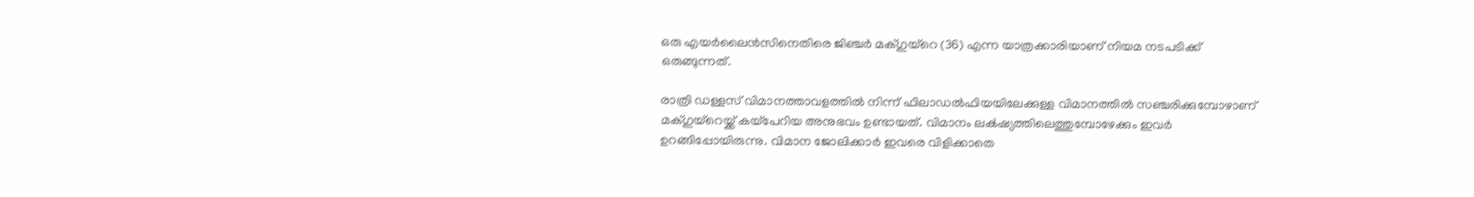ഒരു എയര്‍ലൈന്‍സിനെതിരെ ജിഞ്ചര്‍ മക്ഗുയ്റെ (36) എന്ന യാത്രക്കാരിയാണ് നിയമ നടപടിക്ക് ഒരുങ്ങുന്നത്.

രാത്രി ഡള്ളസ് വിമാനത്താവളത്തില്‍ നിന്ന് ഫിലാഡല്‍ഫിയയിലേക്കുള്ള വിമാനത്തില്‍ സഞ്ചരിക്കുമ്പോഴാണ് മക്ഗുയ്റെയ്ക്ക് കയ്പേറിയ അനുഭവം ഉണ്ടായത്. വിമാനം ല‌ക്‍ഷ്യത്തിലെത്തുമ്പോഴേക്കും ഇവര്‍ ഉറങ്ങിപ്പോയിരുന്നു. വിമാന ജോലിക്കാര്‍ ഇവരെ വിളിക്കാതെ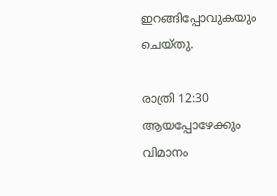ഇറങ്ങിപ്പോവുകയും ചെയ്തു.

രാത്രി 12:30 ആയപ്പോഴേക്കും വിമാനം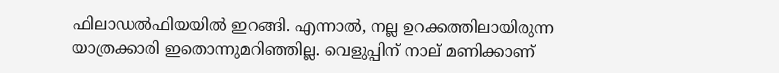ഫിലാഡല്‍ഫിയയില്‍ ഇറങ്ങി. എന്നാല്‍, നല്ല ഉറക്കത്തിലായിരുന്ന യാത്രക്കാരി ഇതൊന്നുമറിഞ്ഞില്ല. വെളുപ്പിന് നാല് മണിക്കാണ്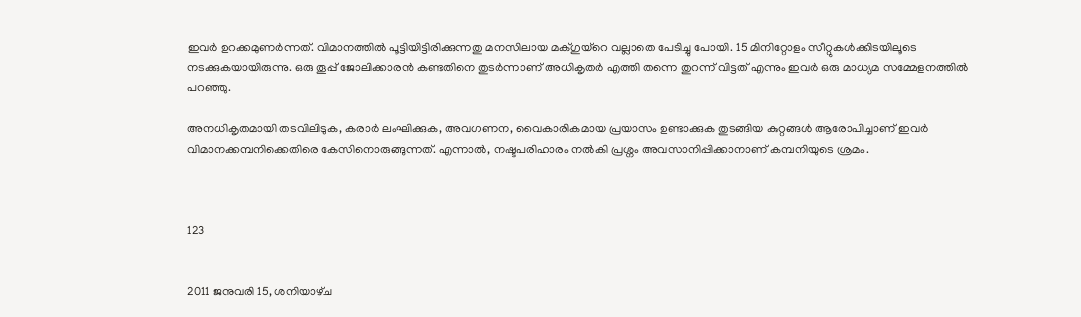ഇവര്‍ ഉറക്കമുണര്‍ന്നത്. വിമാനത്തില്‍ പൂട്ടിയിട്ടിരിക്കുന്നതു മനസിലായ മക്ഗുയ്റെ വല്ലാതെ പേടിച്ചു പോയി. 15 മിനിറ്റോളം സീറ്റുകള്‍ക്കിടയിലൂടെ നടക്കുകയായിരുന്നു. ഒരു തൂപ്പ് ജോലിക്കാരന്‍ കണ്ടതിനെ തുടര്‍ന്നാണ് അധികൃതര്‍ എത്തി തന്നെ തുറന്ന് വിട്ടത് എന്നും ഇവര്‍ ഒരു മാധ്യമ സമ്മേളനത്തില്‍ പറഞ്ഞു.

അനധികൃതമായി തടവിലിടുക, കരാര്‍ ലംഘിക്കുക, അവഗണന, വൈകാരികമായ പ്രയാസം ഉണ്ടാക്കുക തുടങ്ങിയ കുറ്റങ്ങള്‍ ആരോപിച്ചാണ് ഇവര്‍ വിമാനക്കമ്പനിക്കെതിരെ കേസിനൊരുങ്ങുന്നത്. എന്നാല്‍, നഷ്ടപരിഹാരം നല്‍കി പ്രശ്നം അവസാനിപ്പിക്കാനാണ് കമ്പനിയുടെ ശ്രമം.



123


2011 ജനുവരി 15, ശനിയാഴ്‌ച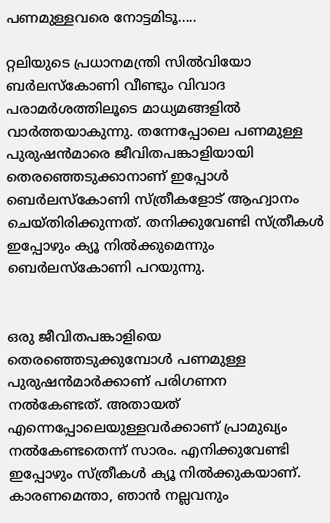പണമുള്ളവരെ നോട്ടമിടൂ.....

റ്റലിയുടെ പ്രധാനമന്ത്രി സില്‍വിയോ ബര്‍ലസ്‌കോണി വീണ്ടും വിവാദ പരാമര്‍ശത്തിലൂടെ മാധ്യമങ്ങളില്‍ വാര്‍ത്തയാകുന്നു. തന്നേപ്പോലെ പണമുള്ള പുരുഷന്‍‌മാരെ ജീവിതപങ്കാളിയായി തെരഞ്ഞെടുക്കാനാണ് ഇപ്പോള്‍ ബെര്‍ലസ്കോണി സ്ത്രീകളോട് ആഹ്വാനം ചെയ്തിരിക്കുന്നത്. തനിക്കുവേണ്ടി സ്ത്രീകള്‍ ഇപ്പോഴും ക്യൂ നില്‍ക്കുമെന്നും ബെര്‍ലസ്കോണി പറയുന്നു.


ഒരു ജീവിതപങ്കാളിയെ തെരഞ്ഞെടുക്കുമ്പോള്‍ പണമുള്ള പുരുഷന്‍‌മാര്‍ക്കാണ് പരിഗണന നല്‍കേണ്ടത്. അതായത് എന്നെപ്പോലെയുള്ളവര്‍ക്കാണ് പ്രാമുഖ്യം നല്‍കേണ്ടതെന്ന് സാരം. എനിക്കുവേണ്ടി ഇപ്പോഴും സ്ത്രീകള്‍ ക്യൂ‍ നില്‍ക്കുകയാണ്. കാരണമെന്താ, ഞാന്‍ നല്ലവനും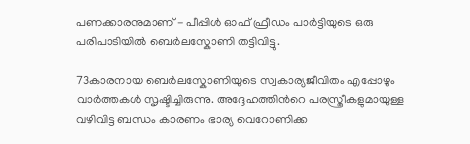പണക്കാരനുമാണ് - പീപ്പിള്‍ ഓഫ് ഫ്രീഡം പാര്‍ട്ടിയുടെ ഒരു പരിപാടിയില്‍ ബെര്‍ലസ്കോണി തട്ടിവിട്ടു.

73കാരനായ ബെര്‍ലസ്കോണിയുടെ സ്വകാര്യജീവിതം എപ്പോഴും വാര്‍ത്തകള്‍ സൃഷ്ടിച്ചിരുന്നു. അദ്ദേഹത്തിന്‍റെ പരസ്ത്രീകളുമായുള്ള വഴിവിട്ട ബന്ധം കാരണം ഭാര്യ വെറോണിക്ക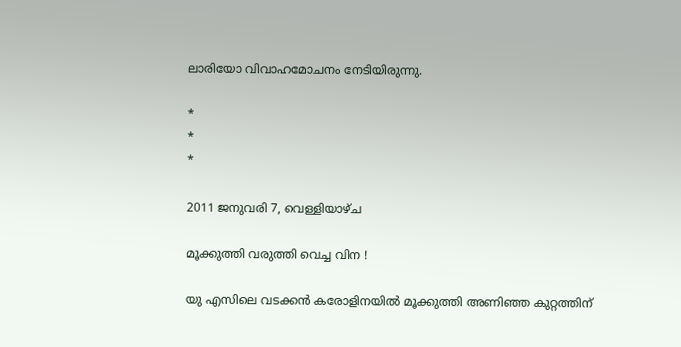ലാരിയോ വിവാഹമോചനം നേടിയിരുന്നു.

*
*
*

2011 ജനുവരി 7, വെള്ളിയാഴ്‌ച

മൂക്കുത്തി വരുത്തി വെച്ച വിന !

യു എസിലെ വടക്കന്‍ കരോളിനയില്‍ മൂക്കുത്തി അണിഞ്ഞ കുറ്റത്തിന്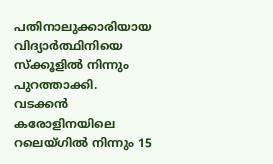പതിനാലുക്കാരിയായ വിദ്യാര്‍ത്ഥിനിയെ സ്ക്കൂളില്‍ നിന്നും പുറത്താക്കി. വടക്കന്‍ കരോളിനയിലെ റലെയ്ഗില്‍ നിന്നും 15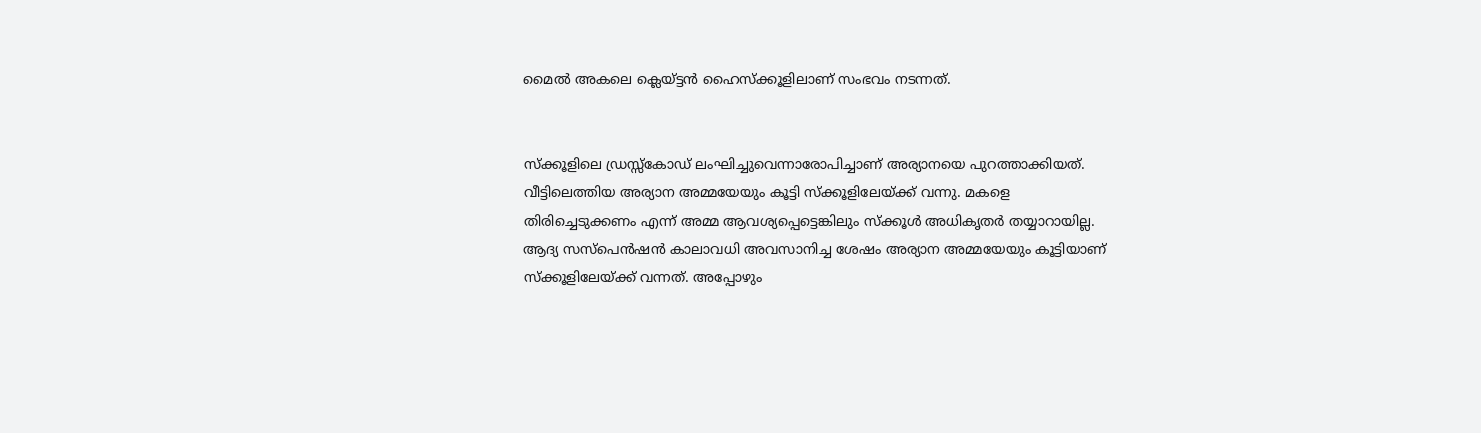മൈല്‍ അകലെ ക്ലെയ്ട്ടന്‍ ഹൈസ്ക്കൂളിലാണ് സംഭവം നടന്നത്.


സ്ക്കൂളിലെ ഡ്രസ്സ്കോഡ് ലംഘിച്ചുവെന്നാരോപിച്ചാണ് അര്യാനയെ പുറത്താക്കിയത്. വീട്ടിലെത്തിയ അര്യാന അമ്മയേയും കൂട്ടി സ്ക്കൂളിലേയ്ക്ക്‌ വന്നു. മകളെ തിരിച്ചെടുക്കണം എന്ന് അമ്മ ആവശ്യപ്പെട്ടെങ്കിലും സ്ക്കൂള്‍ അധികൃതര്‍ തയ്യാറായില്ല. ആദ്യ സസ്പെന്‍ഷന്‍ കാലാവധി അവസാനിച്ച ശേഷം അര്യാന അമ്മയേയും കൂട്ടിയാണ് സ്ക്കൂളിലേയ്ക്ക്‌ വന്നത്. അപ്പോഴും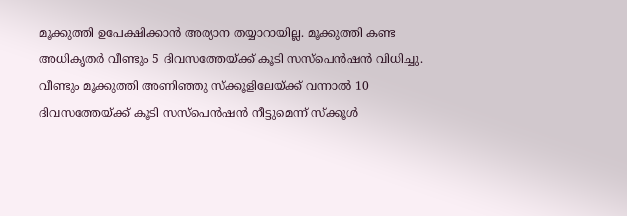മൂക്കുത്തി ഉപേക്ഷിക്കാന്‍ അര്യാന തയ്യാറായില്ല. മൂക്കുത്തി കണ്ട അധികൃതര്‍ വീണ്ടും 5 ദിവസത്തേയ്ക്ക് കൂടി സസ്പെന്‍ഷന്‍ വിധിച്ചു. വീണ്ടും മൂക്കുത്തി അണിഞ്ഞു സ്ക്കൂളിലേയ്ക്ക്‌ വന്നാല്‍ 10 ദിവസത്തേയ്ക്ക് കൂടി സസ്പെന്‍ഷന്‍ നീട്ടുമെന്ന് സ്ക്കൂള്‍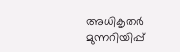അധികൃതര്‍ മുന്നറിയിപ്പ്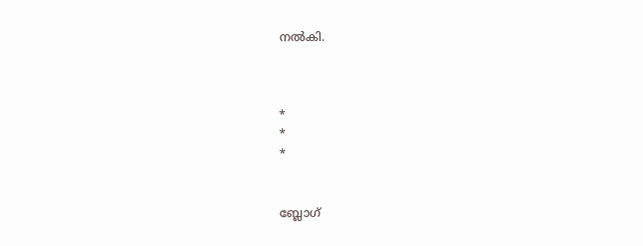നല്‍കി.



*
*
*


ബ്ലോഗ്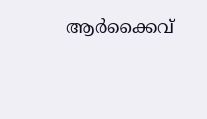ആര്‍ക്കൈവ്